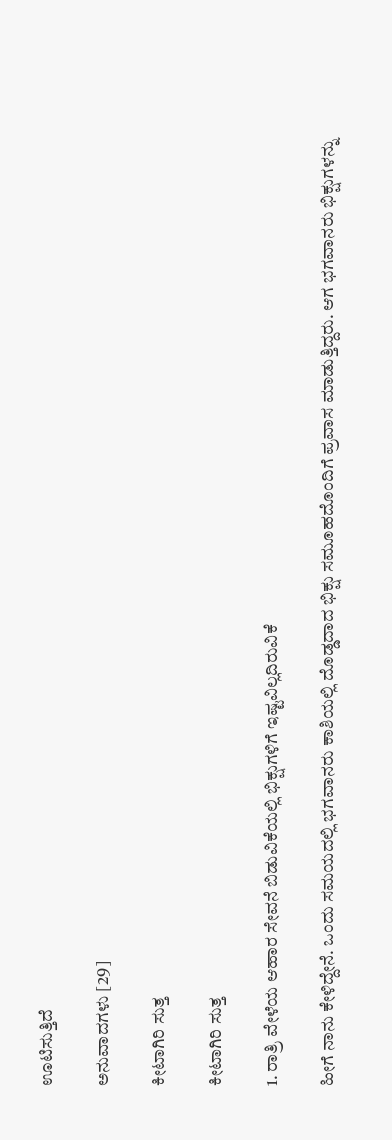ಊಟಿಸುತ್ತಿದೆ

ಅನುವಾದಗಳು [29]

ಕೀಟಾಗಿರಿ ಸುತ್ತ

ಕೀಟಾಗಿರಿ ಸುತ್ತ

1. ರಾತ್ರಿ ವೇಳೆಯ ಆಹಾರ ಸೇವನೆ ಬಿಡುವಿಕೆಯಲ್ಲಿ ಭಿಕ್ಷುಗಳಿಗೆ ಇಷ್ಟವಿಲ್ಲದಿರುವಿಕೆ

ಹೀಗೆ ನಾನು ಕೇಳಿದ್ದೇನೆ. ಒಂದು ಸಮಯದಲ್ಲಿ ಭಗವಾನರು ಕಾಶಿಯಲ್ಲಿ ದೊಡ್ಡದಾದ ಭಿಕ್ಷು ಸಮೂಹದೊಂದಿಗೆ ಪ್ರವಾಸ ಮಾಡುತ್ತಿದ್ದರು. ಆಗ ಭಗವಾನರು ಭಿಕ್ಷುಗಳನ್ನು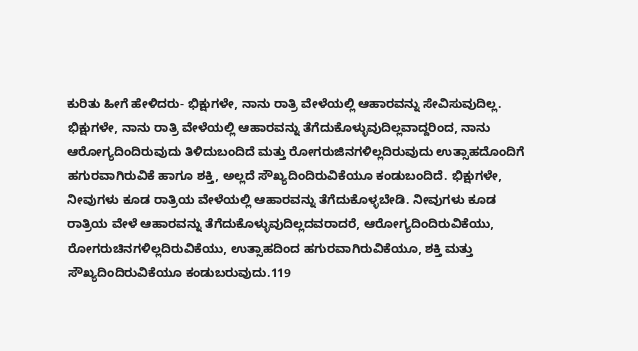ಕುರಿತು ಹೀಗೆ ಹೇಳಿದರು- ಭಿಕ್ಷುಗಳೇ, ನಾನು ರಾತ್ರಿ ವೇಳೆಯಲ್ಲಿ ಆಹಾರವನ್ನು ಸೇವಿಸುವುದಿಲ್ಲ. ಭಿಕ್ಷುಗಳೇ, ನಾನು ರಾತ್ರಿ ವೇಳೆಯಲ್ಲಿ ಆಹಾರವನ್ನು ತೆಗೆದುಕೊಳ್ಳುವುದಿಲ್ಲವಾದ್ದರಿಂದ, ನಾನು ಆರೋಗ್ಯದಿಂದಿರುವುದು ತಿಳಿದುಬಂದಿದೆ ಮತ್ತು ರೋಗರುಜಿನಗಳಿಲ್ಲದಿರುವುದು ಉತ್ಸಾಹದೊಂದಿಗೆ ಹಗುರವಾಗಿರುವಿಕೆ ಹಾಗೂ ಶಕ್ತಿ, ಅಲ್ಲದೆ ಸೌಖ್ಯದಿಂದಿರುವಿಕೆಯೂ ಕಂಡುಬಂದಿದೆ. ಭಿಕ್ಷುಗಳೇ, ನೀವುಗಳು ಕೂಡ ರಾತ್ರಿಯ ವೇಳೆಯಲ್ಲಿ ಆಹಾರವನ್ನು ತೆಗೆದುಕೊಳ್ಳಬೇಡಿ. ನೀವುಗಳು ಕೂಡ ರಾತ್ರಿಯ ವೇಳೆ ಆಹಾರವನ್ನು ತೆಗೆದುಕೊಳ್ಳುವುದಿಲ್ಲದವರಾದರೆ, ಆರೋಗ್ಯದಿಂದಿರುವಿಕೆಯು, ರೋಗರುಚಿನಗಳಿಲ್ಲದಿರುವಿಕೆಯು, ಉತ್ಸಾಹದಿಂದ ಹಗುರವಾಗಿರುವಿಕೆಯೂ, ಶಕ್ತಿ ಮತ್ತು ಸೌಖ್ಯದಿಂದಿರುವಿಕೆಯೂ ಕಂಡುಬರುವುದು.119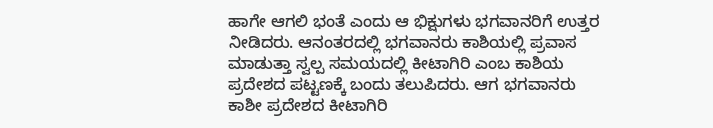ಹಾಗೇ ಆಗಲಿ ಭಂತೆ ಎಂದು ಆ ಭಿಕ್ಷುಗಳು ಭಗವಾನರಿಗೆ ಉತ್ತರ ನೀಡಿದರು. ಆನಂತರದಲ್ಲಿ ಭಗವಾನರು ಕಾಶಿಯಲ್ಲಿ ಪ್ರವಾಸ ಮಾಡುತ್ತಾ ಸ್ವಲ್ಪ ಸಮಯದಲ್ಲಿ ಕೀಟಾಗಿರಿ ಎಂಬ ಕಾಶಿಯ ಪ್ರದೇಶದ ಪಟ್ಟಣಕ್ಕೆ ಬಂದು ತಲುಪಿದರು. ಆಗ ಭಗವಾನರು ಕಾಶೀ ಪ್ರದೇಶದ ಕೀಟಾಗಿರಿ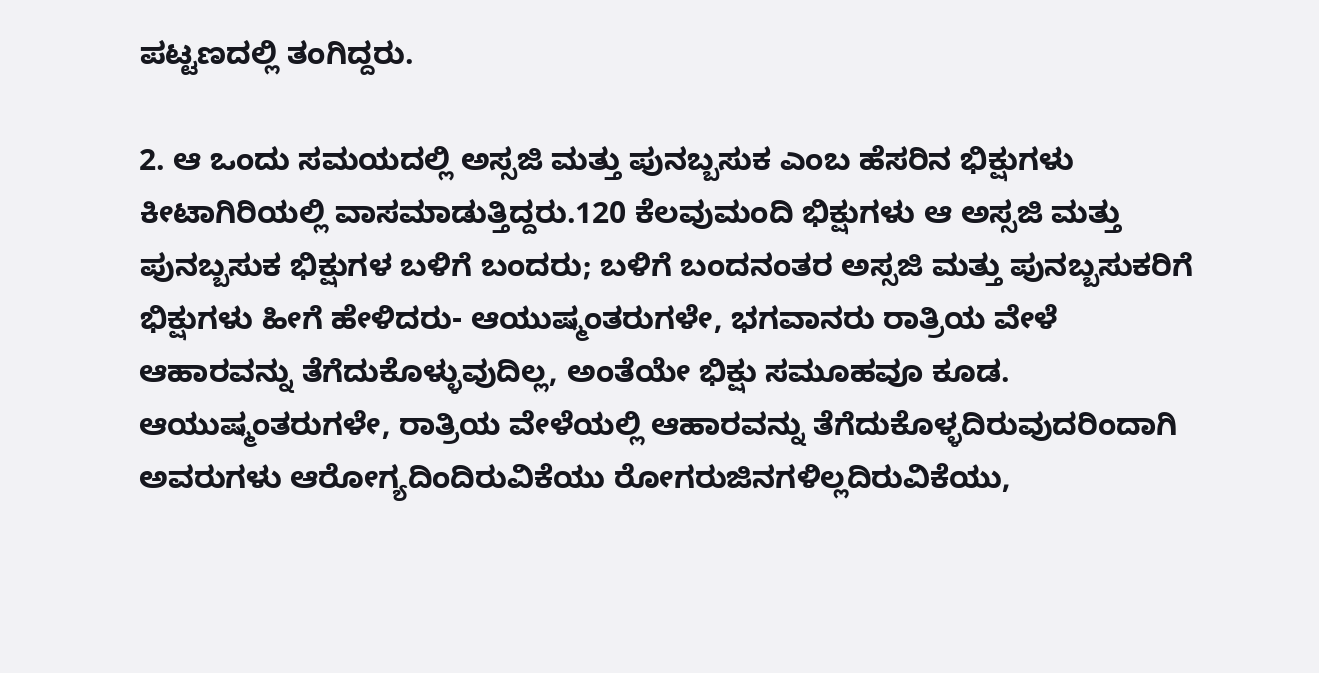ಪಟ್ಟಣದಲ್ಲಿ ತಂಗಿದ್ದರು.

2. ಆ ಒಂದು ಸಮಯದಲ್ಲಿ ಅಸ್ಸಜಿ ಮತ್ತು ಪುನಬ್ಬಸುಕ ಎಂಬ ಹೆಸರಿನ ಭಿಕ್ಷುಗಳು ಕೀಟಾಗಿರಿಯಲ್ಲಿ ವಾಸಮಾಡುತ್ತಿದ್ದರು.120 ಕೆಲವುಮಂದಿ ಭಿಕ್ಷುಗಳು ಆ ಅಸ್ಸಜಿ ಮತ್ತು ಪುನಬ್ಬಸುಕ ಭಿಕ್ಷುಗಳ ಬಳಿಗೆ ಬಂದರು; ಬಳಿಗೆ ಬಂದನಂತರ ಅಸ್ಸಜಿ ಮತ್ತು ಪುನಬ್ಬಸುಕರಿಗೆ ಭಿಕ್ಷುಗಳು ಹೀಗೆ ಹೇಳಿದರು- ಆಯುಷ್ಮಂತರುಗಳೇ, ಭಗವಾನರು ರಾತ್ರಿಯ ವೇಳೆ ಆಹಾರವನ್ನು ತೆಗೆದುಕೊಳ್ಳುವುದಿಲ್ಲ, ಅಂತೆಯೇ ಭಿಕ್ಷು ಸಮೂಹವೂ ಕೂಡ. ಆಯುಷ್ಮಂತರುಗಳೇ, ರಾತ್ರಿಯ ವೇಳೆಯಲ್ಲಿ ಆಹಾರವನ್ನು ತೆಗೆದುಕೊಳ್ಳದಿರುವುದರಿಂದಾಗಿ ಅವರುಗಳು ಆರೋಗ್ಯದಿಂದಿರುವಿಕೆಯು ರೋಗರುಜಿನಗಳಿಲ್ಲದಿರುವಿಕೆಯು,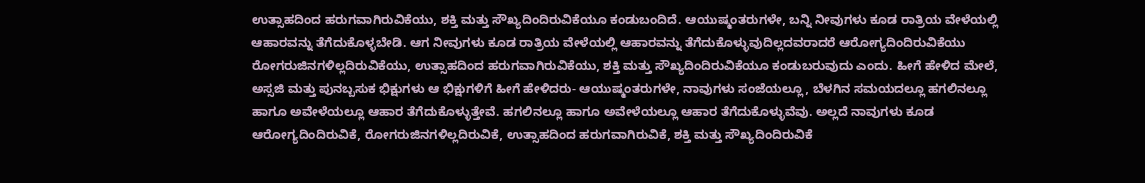ಉತ್ಸಾಹದಿಂದ ಹರುಗವಾಗಿರುವಿಕೆಯು, ಶಕ್ತಿ ಮತ್ತು ಸೌಖ್ಯದಿಂದಿರುವಿಕೆಯೂ ಕಂಡುಬಂದಿದೆ. ಆಯುಷ್ಮಂತರುಗಳೇ, ಬನ್ನಿ ನೀವುಗಳು ಕೂಡ ರಾತ್ರಿಯ ವೇಳೆಯಲ್ಲಿ ಆಹಾರವನ್ನು ತೆಗೆದುಕೊಳ್ಳಬೇಡಿ. ಆಗ ನೀವುಗಳು ಕೂಡ ರಾತ್ರಿಯ ವೇಳೆಯಲ್ಲಿ ಆಹಾರವನ್ನು ತೆಗೆದುಕೊಳ್ಳುವುದಿಲ್ಲದವರಾದರೆ ಆರೋಗ್ಯದಿಂದಿರುವಿಕೆಯು ರೋಗರುಜಿನಗಳಿಲ್ಲದಿರುವಿಕೆಯು, ಉತ್ಸಾಹದಿಂದ ಹರುಗವಾಗಿರುವಿಕೆಯು, ಶಕ್ತಿ ಮತ್ತು ಸೌಖ್ಯದಿಂದಿರುವಿಕೆಯೂ ಕಂಡುಬರುವುದು ಎಂದು. ಹೀಗೆ ಹೇಳಿದ ಮೇಲೆ, ಅಸ್ಸಜಿ ಮತ್ತು ಪುನಬ್ಬಸುಕ ಭಿಕ್ಷುಗಳು ಆ ಭಿಕ್ಷುಗಳಿಗೆ ಹೀಗೆ ಹೇಳಿದರು- ಆಯುಷ್ಮಂತರುಗಳೇ, ನಾವುಗಳು ಸಂಜೆಯಲ್ಲೂ, ಬೆಳಗಿನ ಸಮಯದಲ್ಲೂ ಹಗಲಿನಲ್ಲೂ ಹಾಗೂ ಅವೇಳೆಯಲ್ಲೂ ಆಹಾರ ತೆಗೆದುಕೊಳ್ಳುತ್ತೇವೆ. ಹಗಲಿನಲ್ಲೂ ಹಾಗೂ ಅವೇಳೆಯಲ್ಲೂ ಆಹಾರ ತೆಗೆದುಕೊಳ್ಳುವೆವು. ಅಲ್ಲದೆ ನಾವುಗಳು ಕೂಡ ಆರೋಗ್ಯದಿಂದಿರುವಿಕೆ, ರೋಗರುಜಿನಗಳಿಲ್ಲದಿರುವಿಕೆ, ಉತ್ಸಾಹದಿಂದ ಹರುಗವಾಗಿರುವಿಕೆ, ಶಕ್ತಿ ಮತ್ತು ಸೌಖ್ಯದಿಂದಿರುವಿಕೆ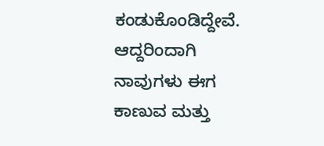ಕಂಡುಕೊಂಡಿದ್ದೇವೆ. ಆದ್ದರಿಂದಾಗಿ ನಾವುಗಳು ಈಗ ಕಾಣುವ ಮತ್ತು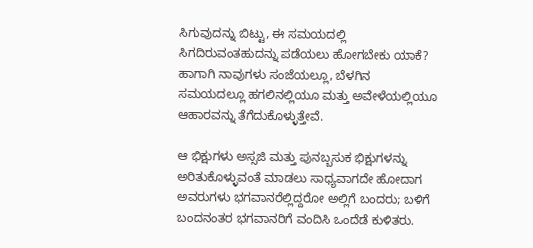ಸಿಗುವುದನ್ನು ಬಿಟ್ಟು, ಈ ಸಮಯದಲ್ಲಿ ಸಿಗದಿರುವಂತಹುದನ್ನು ಪಡೆಯಲು ಹೋಗಬೇಕು ಯಾಕೆ? ಹಾಗಾಗಿ ನಾವುಗಳು ಸಂಜೆಯಲ್ಲೂ, ಬೆಳಗಿನ ಸಮಯದಲ್ಲೂ ಹಗಲಿನಲ್ಲಿಯೂ ಮತ್ತು ಅವೇಳೆಯಲ್ಲಿಯೂ ಆಹಾರವನ್ನು ತೆಗೆದುಕೊಳ್ಳುತ್ತೇವೆ.

ಆ ಭಿಕ್ಷುಗಳು ಅಸ್ಸಜಿ ಮತ್ತು ಪುನಬ್ಬಸುಕ ಭಿಕ್ಷುಗಳನ್ನು ಅರಿತುಕೊಳ್ಳುವಂತೆ ಮಾಡಲು ಸಾಧ್ಯವಾಗದೇ ಹೋದಾಗ ಅವರುಗಳು ಭಗವಾನರೆಲ್ಲಿದ್ದರೋ ಅಲ್ಲಿಗೆ ಬಂದರು; ಬಳಿಗೆ ಬಂದನಂತರ ಭಗವಾನರಿಗೆ ವಂದಿಸಿ ಒಂದೆಡೆ ಕುಳಿತರು.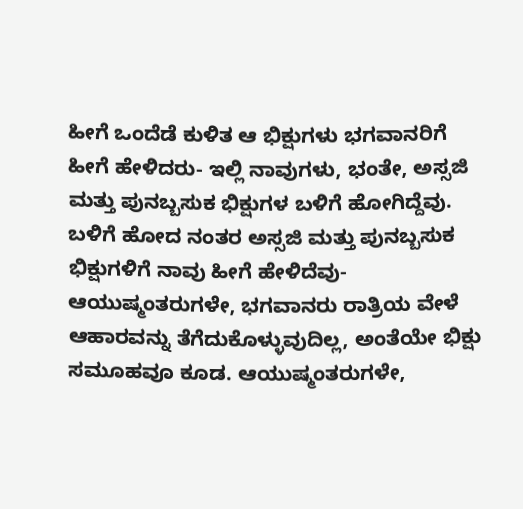ಹೀಗೆ ಒಂದೆಡೆ ಕುಳಿತ ಆ ಭಿಕ್ಷುಗಳು ಭಗವಾನರಿಗೆ ಹೀಗೆ ಹೇಳಿದರು- ಇಲ್ಲಿ ನಾವುಗಳು, ಭಂತೇ, ಅಸ್ಸಜಿ ಮತ್ತು ಪುನಬ್ಬಸುಕ ಭಿಕ್ಷುಗಳ ಬಳಿಗೆ ಹೋಗಿದ್ದೆವು. ಬಳಿಗೆ ಹೋದ ನಂತರ ಅಸ್ಸಜಿ ಮತ್ತು ಪುನಬ್ಬಸುಕ ಭಿಕ್ಷುಗಳಿಗೆ ನಾವು ಹೀಗೆ ಹೇಳಿದೆವು- ಆಯುಷ್ಮಂತರುಗಳೇ, ಭಗವಾನರು ರಾತ್ರಿಯ ವೇಳೆ ಆಹಾರವನ್ನು ತೆಗೆದುಕೊಳ್ಳುವುದಿಲ್ಲ, ಅಂತೆಯೇ ಭಿಕ್ಷು ಸಮೂಹವೂ ಕೂಡ. ಆಯುಷ್ಮಂತರುಗಳೇ,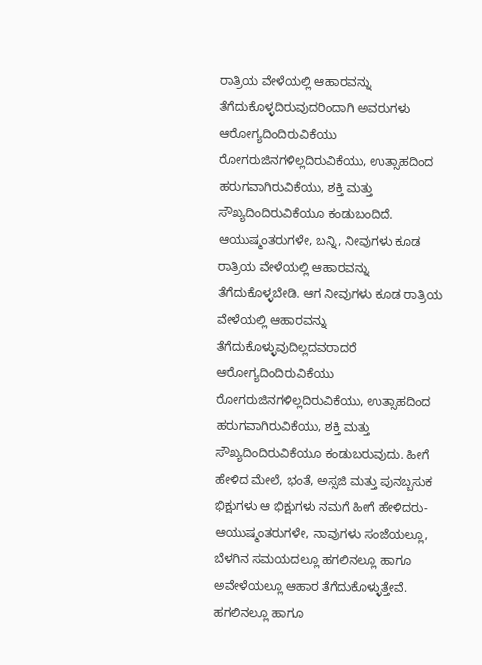ರಾತ್ರಿಯ ವೇಳೆಯಲ್ಲಿ ಆಹಾರವನ್ನು ತೆಗೆದುಕೊಳ್ಳದಿರುವುದರಿಂದಾಗಿ ಅವರುಗಳು ಆರೋಗ್ಯದಿಂದಿರುವಿಕೆಯು ರೋಗರುಜಿನಗಳಿಲ್ಲದಿರುವಿಕೆಯು, ಉತ್ಸಾಹದಿಂದ ಹರುಗವಾಗಿರುವಿಕೆಯು, ಶಕ್ತಿ ಮತ್ತು ಸೌಖ್ಯದಿಂದಿರುವಿಕೆಯೂ ಕಂಡುಬಂದಿದೆ. ಆಯುಷ್ಮಂತರುಗಳೇ, ಬನ್ನಿ, ನೀವುಗಳು ಕೂಡ ರಾತ್ರಿಯ ವೇಳೆಯಲ್ಲಿ ಆಹಾರವನ್ನು ತೆಗೆದುಕೊಳ್ಳಬೇಡಿ. ಆಗ ನೀವುಗಳು ಕೂಡ ರಾತ್ರಿಯ ವೇಳೆಯಲ್ಲಿ ಆಹಾರವನ್ನು ತೆಗೆದುಕೊಳ್ಳುವುದಿಲ್ಲದವರಾದರೆ ಆರೋಗ್ಯದಿಂದಿರುವಿಕೆಯು ರೋಗರುಜಿನಗಳಿಲ್ಲದಿರುವಿಕೆಯು, ಉತ್ಸಾಹದಿಂದ ಹರುಗವಾಗಿರುವಿಕೆಯು, ಶಕ್ತಿ ಮತ್ತು ಸೌಖ್ಯದಿಂದಿರುವಿಕೆಯೂ ಕಂಡುಬರುವುದು. ಹೀಗೆ ಹೇಳಿದ ಮೇಲೆ, ಭಂತೆ, ಅಸ್ಸಜಿ ಮತ್ತು ಪುನಬ್ಬಸುಕ ಭಿಕ್ಷುಗಳು ಆ ಭಿಕ್ಷುಗಳು ನಮಗೆ ಹೀಗೆ ಹೇಳಿದರು- ಆಯುಷ್ಮಂತರುಗಳೇ, ನಾವುಗಳು ಸಂಜೆಯಲ್ಲೂ, ಬೆಳಗಿನ ಸಮಯದಲ್ಲೂ ಹಗಲಿನಲ್ಲೂ ಹಾಗೂ ಅವೇಳೆಯಲ್ಲೂ ಆಹಾರ ತೆಗೆದುಕೊಳ್ಳುತ್ತೇವೆ. ಹಗಲಿನಲ್ಲೂ ಹಾಗೂ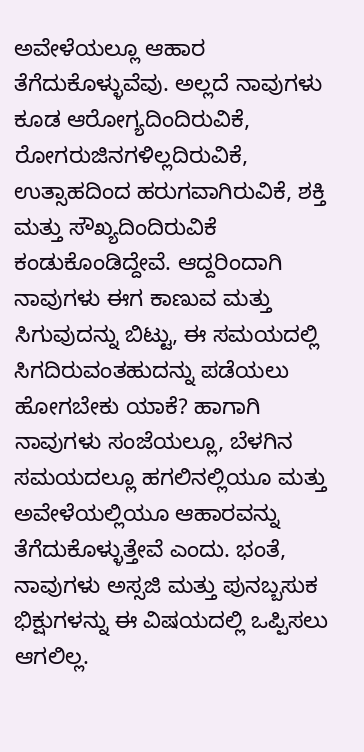ಅವೇಳೆಯಲ್ಲೂ ಆಹಾರ ತೆಗೆದುಕೊಳ್ಳುವೆವು. ಅಲ್ಲದೆ ನಾವುಗಳು ಕೂಡ ಆರೋಗ್ಯದಿಂದಿರುವಿಕೆ, ರೋಗರುಜಿನಗಳಿಲ್ಲದಿರುವಿಕೆ, ಉತ್ಸಾಹದಿಂದ ಹರುಗವಾಗಿರುವಿಕೆ, ಶಕ್ತಿ ಮತ್ತು ಸೌಖ್ಯದಿಂದಿರುವಿಕೆ ಕಂಡುಕೊಂಡಿದ್ದೇವೆ. ಆದ್ದರಿಂದಾಗಿ ನಾವುಗಳು ಈಗ ಕಾಣುವ ಮತ್ತು ಸಿಗುವುದನ್ನು ಬಿಟ್ಟು, ಈ ಸಮಯದಲ್ಲಿ ಸಿಗದಿರುವಂತಹುದನ್ನು ಪಡೆಯಲು ಹೋಗಬೇಕು ಯಾಕೆ? ಹಾಗಾಗಿ ನಾವುಗಳು ಸಂಜೆಯಲ್ಲೂ, ಬೆಳಗಿನ ಸಮಯದಲ್ಲೂ ಹಗಲಿನಲ್ಲಿಯೂ ಮತ್ತು ಅವೇಳೆಯಲ್ಲಿಯೂ ಆಹಾರವನ್ನು ತೆಗೆದುಕೊಳ್ಳುತ್ತೇವೆ ಎಂದು. ಭಂತೆ, ನಾವುಗಳು ಅಸ್ಸಜಿ ಮತ್ತು ಪುನಬ್ಬಸುಕ ಭಿಕ್ಷುಗಳನ್ನು ಈ ವಿಷಯದಲ್ಲಿ ಒಪ್ಪಿಸಲು ಆಗಲಿಲ್ಲ.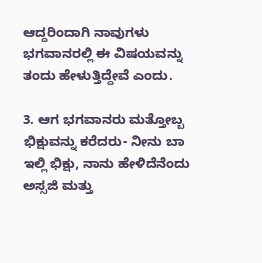ಆದ್ದರಿಂದಾಗಿ ನಾವುಗಳು ಭಗವಾನರಲ್ಲಿ ಈ ವಿಷಯವನ್ನು ತಂದು ಹೇಳುತ್ತಿದ್ದೇವೆ ಎಂದು.

3. ಆಗ ಭಗವಾನರು ಮತ್ತೋಬ್ಬ ಭಿಕ್ಷುವನ್ನು ಕರೆದರು- ನೀನು ಬಾ ಇಲ್ಲಿ ಭಿಕ್ಷು, ನಾನು ಹೇಳಿದೆನೆಂದು ಅಸ್ಸಜಿ ಮತ್ತು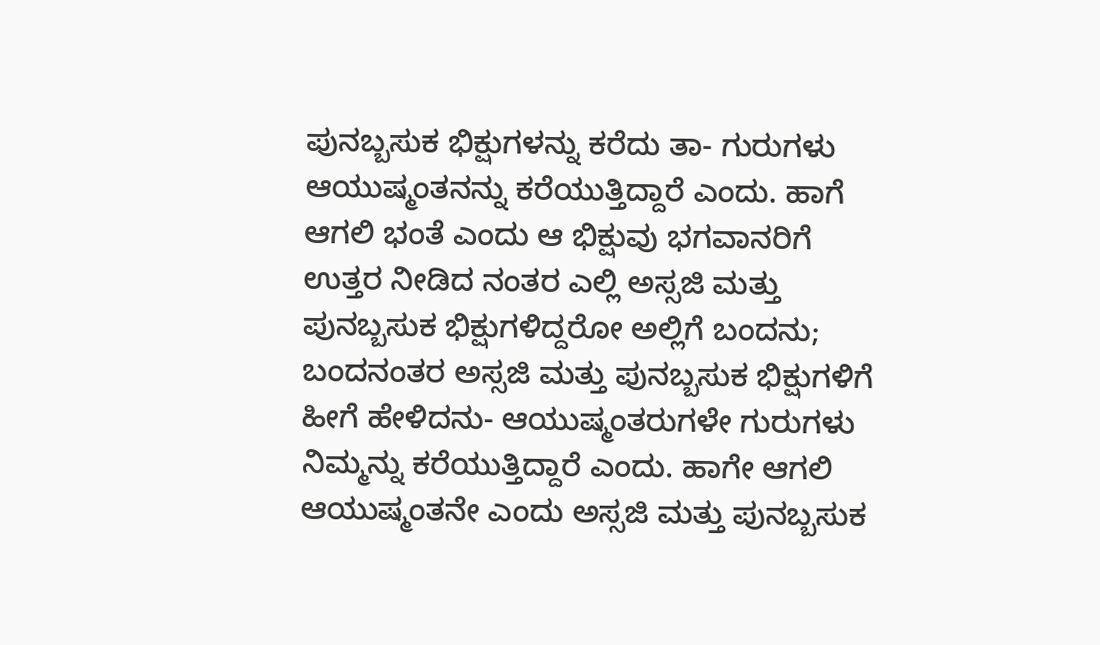ಪುನಬ್ಬಸುಕ ಭಿಕ್ಷುಗಳನ್ನು ಕರೆದು ತಾ- ಗುರುಗಳು ಆಯುಷ್ಮಂತನನ್ನು ಕರೆಯುತ್ತಿದ್ದಾರೆ ಎಂದು. ಹಾಗೆ ಆಗಲಿ ಭಂತೆ ಎಂದು ಆ ಭಿಕ್ಷುವು ಭಗವಾನರಿಗೆ ಉತ್ತರ ನೀಡಿದ ನಂತರ ಎಲ್ಲಿ ಅಸ್ಸಜಿ ಮತ್ತು ಪುನಬ್ಬಸುಕ ಭಿಕ್ಷುಗಳಿದ್ದರೋ ಅಲ್ಲಿಗೆ ಬಂದನು; ಬಂದನಂತರ ಅಸ್ಸಜಿ ಮತ್ತು ಪುನಬ್ಬಸುಕ ಭಿಕ್ಷುಗಳಿಗೆ ಹೀಗೆ ಹೇಳಿದನು- ಆಯುಷ್ಮಂತರುಗಳೇ ಗುರುಗಳು ನಿಮ್ಮನ್ನು ಕರೆಯುತ್ತಿದ್ದಾರೆ ಎಂದು. ಹಾಗೇ ಆಗಲಿ ಆಯುಷ್ಮಂತನೇ ಎಂದು ಅಸ್ಸಜಿ ಮತ್ತು ಪುನಬ್ಬಸುಕ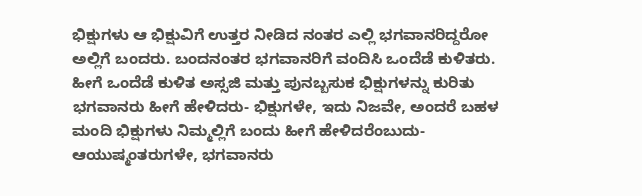ಭಿಕ್ಷುಗಳು ಆ ಭಿಕ್ಷುವಿಗೆ ಉತ್ತರ ನೀಡಿದ ನಂತರ ಎಲ್ಲಿ ಭಗವಾನರಿದ್ದರೋ ಅಲ್ಲಿಗೆ ಬಂದರು. ಬಂದನಂತರ ಭಗವಾನರಿಗೆ ವಂದಿಸಿ ಒಂದೆಡೆ ಕುಳಿತರು. ಹೀಗೆ ಒಂದೆಡೆ ಕುಳಿತ ಅಸ್ಸಜಿ ಮತ್ತು ಪುನಬ್ಬಸುಕ ಭಿಕ್ಷುಗಳನ್ನು ಕುರಿತು ಭಗವಾನರು ಹೀಗೆ ಹೇಳಿದರು- ಭಿಕ್ಷುಗಳೇ, ಇದು ನಿಜವೇ, ಅಂದರೆ ಬಹಳ ಮಂದಿ ಭಿಕ್ಷುಗಳು ನಿಮ್ಮಲ್ಲಿಗೆ ಬಂದು ಹೀಗೆ ಹೇಳಿದರೆಂಬುದು- ಆಯುಷ್ಮಂತರುಗಳೇ, ಭಗವಾನರು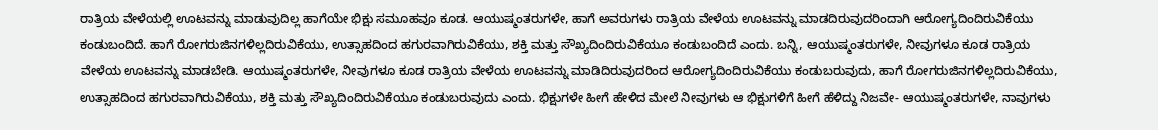ರಾತ್ರಿಯ ವೇಳೆಯಲ್ಲಿ ಊಟವನ್ನು ಮಾಡುವುದಿಲ್ಲ ಹಾಗೆಯೇ ಭಿಕ್ಷು ಸಮೂಹವೂ ಕೂಡ. ಆಯುಷ್ಮಂತರುಗಳೇ, ಹಾಗೆ ಅವರುಗಳು ರಾತ್ರಿಯ ವೇಳೆಯ ಊಟವನ್ನು ಮಾಡದಿರುವುದರಿಂದಾಗಿ ಆರೋಗ್ಯದಿಂದಿರುವಿಕೆಯು ಕಂಡುಬಂದಿದೆ. ಹಾಗೆ ರೋಗರುಜಿನಗಳಿಲ್ಲದಿರುವಿಕೆಯು, ಉತ್ಸಾಹದಿಂದ ಹಗುರವಾಗಿರುವಿಕೆಯು, ಶಕ್ತಿ ಮತ್ತು ಸೌಖ್ಯದಿಂದಿರುವಿಕೆಯೂ ಕಂಡುಬಂದಿದೆ ಎಂದು. ಬನ್ನಿ, ಆಯುಷ್ಮಂತರುಗಳೇ, ನೀವುಗಳೂ ಕೂಡ ರಾತ್ರಿಯ ವೇಳೆಯ ಊಟವನ್ನು ಮಾಡಬೇಡಿ. ಆಯುಷ್ಮಂತರುಗಳೇ, ನೀವುಗಳೂ ಕೂಡ ರಾತ್ರಿಯ ವೇಳೆಯ ಊಟವನ್ನು ಮಾಡಿದಿರುವುದರಿಂದ ಆರೋಗ್ಯದಿಂದಿರುವಿಕೆಯು ಕಂಡುಬರುವುದು, ಹಾಗೆ ರೋಗರುಜಿನಗಳಿಲ್ಲದಿರುವಿಕೆಯು, ಉತ್ಸಾಹದಿಂದ ಹಗುರವಾಗಿರುವಿಕೆಯು, ಶಕ್ತಿ ಮತ್ತು ಸೌಖ್ಯದಿಂದಿರುವಿಕೆಯೂ ಕಂಡುಬರುವುದು ಎಂದು. ಭಿಕ್ಷುಗಳೇ ಹೀಗೆ ಹೇಳಿದ ಮೇಲೆ ನೀವುಗಳು ಆ ಭಿಕ್ಷುಗಳಿಗೆ ಹೀಗೆ ಹೆಳಿದ್ದು ನಿಜವೇ- ಆಯುಷ್ಮಂತರುಗಳೇ, ನಾವುಗಳು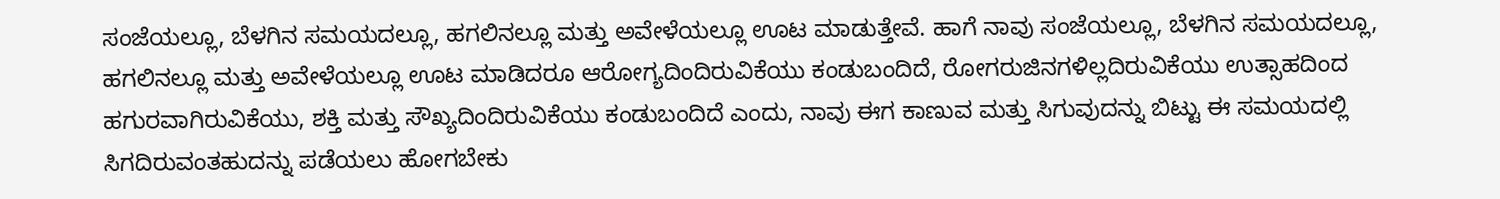ಸಂಜೆಯಲ್ಲೂ, ಬೆಳಗಿನ ಸಮಯದಲ್ಲೂ, ಹಗಲಿನಲ್ಲೂ ಮತ್ತು ಅವೇಳೆಯಲ್ಲೂ ಊಟ ಮಾಡುತ್ತೇವೆ. ಹಾಗೆ ನಾವು ಸಂಜೆಯಲ್ಲೂ, ಬೆಳಗಿನ ಸಮಯದಲ್ಲೂ, ಹಗಲಿನಲ್ಲೂ ಮತ್ತು ಅವೇಳೆಯಲ್ಲೂ ಊಟ ಮಾಡಿದರೂ ಆರೋಗ್ಯದಿಂದಿರುವಿಕೆಯು ಕಂಡುಬಂದಿದೆ, ರೋಗರುಜಿನಗಳಿಲ್ಲದಿರುವಿಕೆಯು ಉತ್ಸಾಹದಿಂದ ಹಗುರವಾಗಿರುವಿಕೆಯು, ಶಕ್ತಿ ಮತ್ತು ಸೌಖ್ಯದಿಂದಿರುವಿಕೆಯು ಕಂಡುಬಂದಿದೆ ಎಂದು, ನಾವು ಈಗ ಕಾಣುವ ಮತ್ತು ಸಿಗುವುದನ್ನು ಬಿಟ್ಟು ಈ ಸಮಯದಲ್ಲಿ ಸಿಗದಿರುವಂತಹುದನ್ನು ಪಡೆಯಲು ಹೋಗಬೇಕು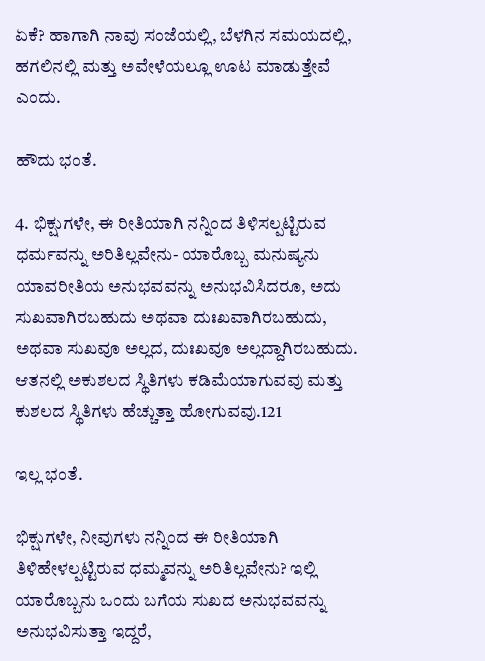ಏಕೆ? ಹಾಗಾಗಿ ನಾವು ಸಂಜೆಯಲ್ಲಿ, ಬೆಳಗಿನ ಸಮಯದಲ್ಲಿ, ಹಗಲಿನಲ್ಲಿ ಮತ್ತು ಅವೇಳೆಯಲ್ಲೂ ಊಟ ಮಾಡುತ್ತೇವೆ ಎಂದು.

ಹೌದು ಭಂತೆ.

4. ಭಿಕ್ಷುಗಳೇ, ಈ ರೀತಿಯಾಗಿ ನನ್ನಿಂದ ತಿಳಿಸಲ್ಪಟ್ಟಿರುವ ಧರ್ಮವನ್ನು ಅರಿತಿಲ್ಲವೇನು- ಯಾರೊಬ್ಬ ಮನುಷ್ಯನು ಯಾವರೀತಿಯ ಅನುಭವವನ್ನು ಅನುಭವಿಸಿದರೂ, ಅದು ಸುಖವಾಗಿರಬಹುದು ಅಥವಾ ದುಃಖವಾಗಿರಬಹುದು, ಅಥವಾ ಸುಖವೂ ಅಲ್ಲದ, ದುಃಖವೂ ಅಲ್ಲದ್ದಾಗಿರಬಹುದು. ಆತನಲ್ಲಿ ಅಕುಶಲದ ಸ್ಥಿತಿಗಳು ಕಡಿಮೆಯಾಗುವವು ಮತ್ತು ಕುಶಲದ ಸ್ಥಿತಿಗಳು ಹೆಚ್ಚುತ್ತಾ ಹೋಗುವವು.121

ಇಲ್ಲ ಭಂತೆ.

ಭಿಕ್ಷುಗಳೇ, ನೀವುಗಳು ನನ್ನಿಂದ ಈ ರೀತಿಯಾಗಿ ತಿಳಿಹೇಳಲ್ಪಟ್ಟಿರುವ ಧಮ್ಮವನ್ನು ಅರಿತಿಲ್ಲವೇನು? ಇಲ್ಲಿ ಯಾರೊಬ್ಬನು ಒಂದು ಬಗೆಯ ಸುಖದ ಅನುಭವವನ್ನು ಅನುಭವಿಸುತ್ತಾ ಇದ್ದರೆ,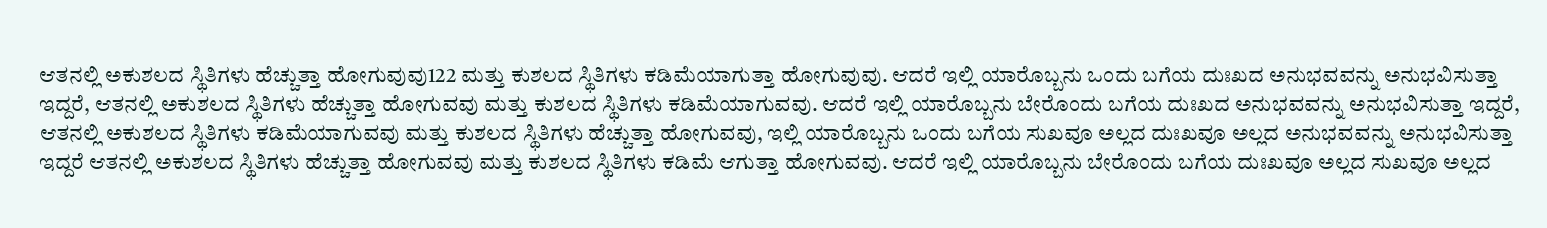ಆತನಲ್ಲಿ ಅಕುಶಲದ ಸ್ಥಿತಿಗಳು ಹೆಚ್ಚುತ್ತಾ ಹೋಗುವುವು122 ಮತ್ತು ಕುಶಲದ ಸ್ಥಿತಿಗಳು ಕಡಿಮೆಯಾಗುತ್ತಾ ಹೋಗುವುವು. ಆದರೆ ಇಲ್ಲಿ ಯಾರೊಬ್ಬನು ಒಂದು ಬಗೆಯ ದುಃಖದ ಅನುಭವವನ್ನು ಅನುಭವಿಸುತ್ತಾ ಇದ್ದರೆ, ಆತನಲ್ಲಿ ಅಕುಶಲದ ಸ್ಥಿತಿಗಳು ಹೆಚ್ಚುತ್ತಾ ಹೋಗುವವು ಮತ್ತು ಕುಶಲದ ಸ್ಥಿತಿಗಳು ಕಡಿಮೆಯಾಗುವವು. ಆದರೆ ಇಲ್ಲಿ ಯಾರೊಬ್ಬನು ಬೇರೊಂದು ಬಗೆಯ ದುಃಖದ ಅನುಭವವನ್ನು ಅನುಭವಿಸುತ್ತಾ ಇದ್ದರೆ, ಆತನಲ್ಲಿ ಅಕುಶಲದ ಸ್ಥಿತಿಗಳು ಕಡಿಮೆಯಾಗುವವು ಮತ್ತು ಕುಶಲದ ಸ್ಥಿತಿಗಳು ಹೆಚ್ಚುತ್ತಾ ಹೋಗುವವು, ಇಲ್ಲಿ ಯಾರೊಬ್ಬನು ಒಂದು ಬಗೆಯ ಸುಖವೂ ಅಲ್ಲದ ದುಃಖವೂ ಅಲ್ಲದ ಅನುಭವವನ್ನು ಅನುಭವಿಸುತ್ತಾ ಇದ್ದರೆ ಆತನಲ್ಲಿ ಅಕುಶಲದ ಸ್ಥಿತಿಗಳು ಹೆಚ್ಚುತ್ತಾ ಹೋಗುವವು ಮತ್ತು ಕುಶಲದ ಸ್ಥಿತಿಗಳು ಕಡಿಮೆ ಆಗುತ್ತಾ ಹೋಗುವವು. ಆದರೆ ಇಲ್ಲಿ ಯಾರೊಬ್ಬನು ಬೇರೊಂದು ಬಗೆಯ ದುಃಖವೂ ಅಲ್ಲದ ಸುಖವೂ ಅಲ್ಲದ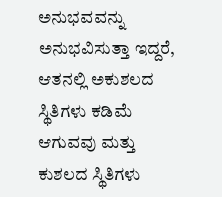ಅನುಭವವನ್ನು ಅನುಭವಿಸುತ್ತಾ ಇದ್ದರೆ, ಆತನಲ್ಲಿ ಅಕುಶಲದ ಸ್ಥಿತಿಗಳು ಕಡಿಮೆ ಆಗುವವು ಮತ್ತು ಕುಶಲದ ಸ್ಥಿತಿಗಳು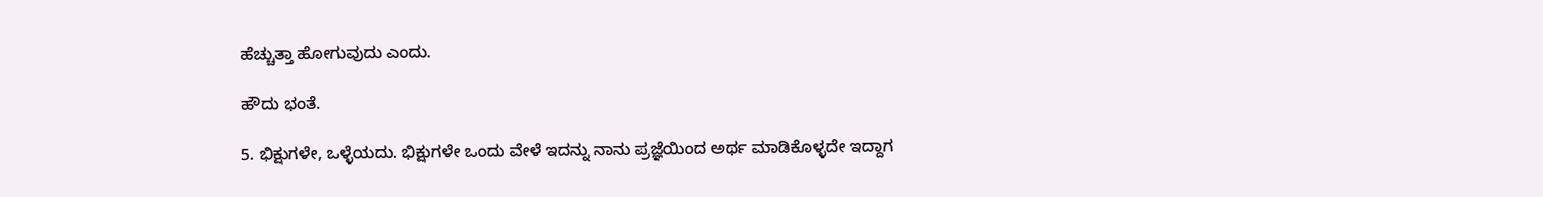ಹೆಚ್ಚುತ್ತಾ ಹೋಗುವುದು ಎಂದು.

ಹೌದು ಭಂತೆ.

5. ಭಿಕ್ಷುಗಳೇ, ಒಳ್ಳೆಯದು. ಭಿಕ್ಷುಗಳೇ ಒಂದು ವೇಳೆ ಇದನ್ನು ನಾನು ಪ್ರಜ್ಞೆಯಿಂದ ಅರ್ಥ ಮಾಡಿಕೊಳ್ಳದೇ ಇದ್ದಾಗ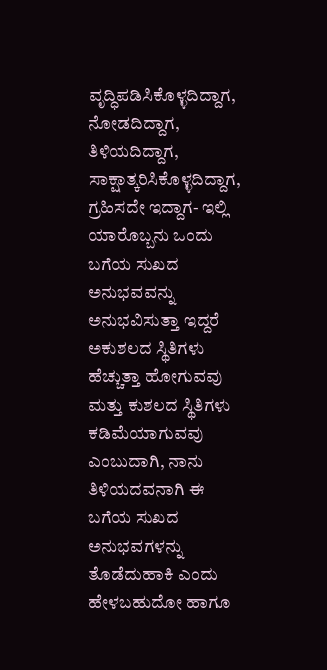ವೃದ್ಧಿಪಡಿಸಿಕೊಳ್ಳದಿದ್ದಾಗ, ನೋಡದಿದ್ದಾಗ, ತಿಳಿಯದಿದ್ದಾಗ, ಸಾಕ್ಷಾತ್ಕರಿಸಿಕೊಳ್ಳದಿದ್ದಾಗ, ಗ್ರಹಿಸದೇ ಇದ್ದಾಗ- ಇಲ್ಲಿ ಯಾರೊಬ್ಬನು ಒಂದು ಬಗೆಯ ಸುಖದ ಅನುಭವವನ್ನು ಅನುಭವಿಸುತ್ತಾ ಇದ್ದರೆ ಅಕುಶಲದ ಸ್ಥಿತಿಗಳು ಹೆಚ್ಚುತ್ತಾ ಹೋಗುವವು ಮತ್ತು ಕುಶಲದ ಸ್ಥಿತಿಗಳು ಕಡಿಮೆಯಾಗುವವು ಎಂಬುದಾಗಿ, ನಾನು ತಿಳಿಯದವನಾಗಿ ಈ ಬಗೆಯ ಸುಖದ ಅನುಭವಗಳನ್ನು ತೊಡೆದುಹಾಕಿ ಎಂದು ಹೇಳಬಹುದೋ ಹಾಗೂ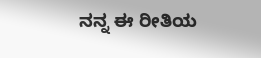ನನ್ನ ಈ ರೀತಿಯ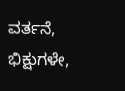ವರ್ತನೆ, ಭಿಕ್ಷುಗಳೇ,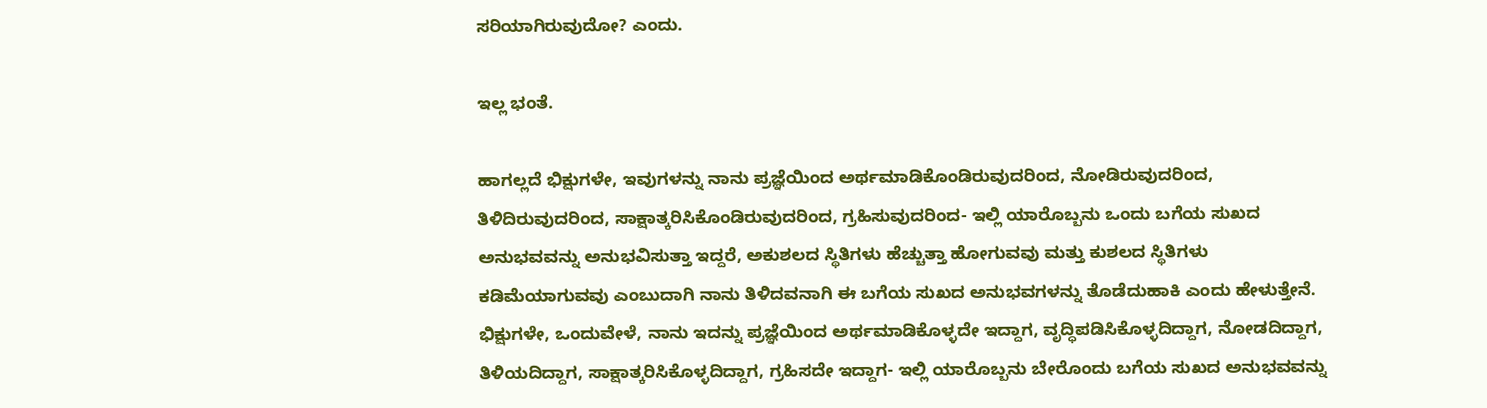ಸರಿಯಾಗಿರುವುದೋ? ಎಂದು.

ಇಲ್ಲ ಭಂತೆ.

ಹಾಗಲ್ಲದೆ ಭಿಕ್ಷುಗಳೇ, ಇವುಗಳನ್ನು ನಾನು ಪ್ರಜ್ಞೆಯಿಂದ ಅರ್ಥಮಾಡಿಕೊಂಡಿರುವುದರಿಂದ, ನೋಡಿರುವುದರಿಂದ, ತಿಳಿದಿರುವುದರಿಂದ, ಸಾಕ್ಷಾತ್ಕರಿಸಿಕೊಂಡಿರುವುದರಿಂದ, ಗ್ರಹಿಸುವುದರಿಂದ- ಇಲ್ಲಿ ಯಾರೊಬ್ಬನು ಒಂದು ಬಗೆಯ ಸುಖದ ಅನುಭವವನ್ನು ಅನುಭವಿಸುತ್ತಾ ಇದ್ದರೆ, ಅಕುಶಲದ ಸ್ಥಿತಿಗಳು ಹೆಚ್ಚುತ್ತಾ ಹೋಗುವವು ಮತ್ತು ಕುಶಲದ ಸ್ಥಿತಿಗಳು ಕಡಿಮೆಯಾಗುವವು ಎಂಬುದಾಗಿ ನಾನು ತಿಳಿದವನಾಗಿ ಈ ಬಗೆಯ ಸುಖದ ಅನುಭವಗಳನ್ನು ತೊಡೆದುಹಾಕಿ ಎಂದು ಹೇಳುತ್ತೇನೆ. ಭಿಕ್ಷುಗಳೇ, ಒಂದುವೇಳೆ, ನಾನು ಇದನ್ನು ಪ್ರಜ್ಞೆಯಿಂದ ಅರ್ಥಮಾಡಿಕೊಳ್ಳದೇ ಇದ್ದಾಗ, ವೃದ್ಧಿಪಡಿಸಿಕೊಳ್ಳದಿದ್ದಾಗ, ನೋಡದಿದ್ದಾಗ, ತಿಳಿಯದಿದ್ದಾಗ, ಸಾಕ್ಷಾತ್ಕರಿಸಿಕೊಳ್ಳದಿದ್ದಾಗ, ಗ್ರಹಿಸದೇ ಇದ್ದಾಗ- ಇಲ್ಲಿ ಯಾರೊಬ್ಬನು ಬೇರೊಂದು ಬಗೆಯ ಸುಖದ ಅನುಭವವನ್ನು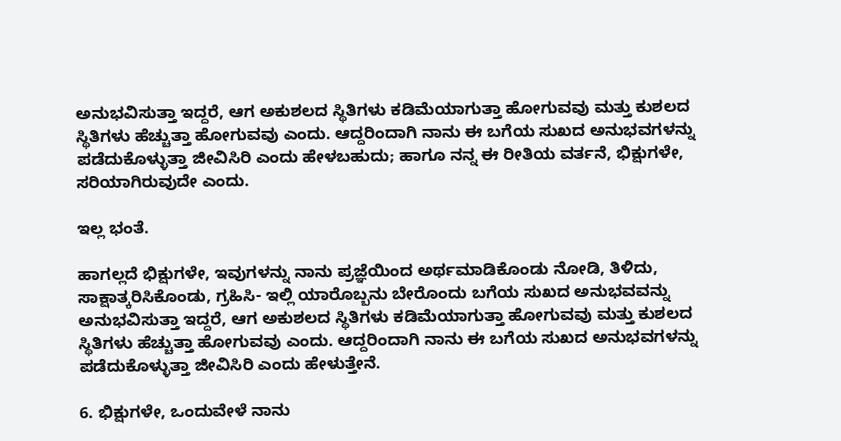ಅನುಭವಿಸುತ್ತಾ ಇದ್ದರೆ, ಆಗ ಅಕುಶಲದ ಸ್ಥಿತಿಗಳು ಕಡಿಮೆಯಾಗುತ್ತಾ ಹೋಗುವವು ಮತ್ತು ಕುಶಲದ ಸ್ಥಿತಿಗಳು ಹೆಚ್ಚುತ್ತಾ ಹೋಗುವವು ಎಂದು. ಆದ್ದರಿಂದಾಗಿ ನಾನು ಈ ಬಗೆಯ ಸುಖದ ಅನುಭವಗಳನ್ನು ಪಡೆದುಕೊಳ್ಳುತ್ತಾ ಜೀವಿಸಿರಿ ಎಂದು ಹೇಳಬಹುದು; ಹಾಗೂ ನನ್ನ ಈ ರೀತಿಯ ವರ್ತನೆ, ಭಿಕ್ಷುಗಳೇ, ಸರಿಯಾಗಿರುವುದೇ ಎಂದು.

ಇಲ್ಲ ಭಂತೆ.

ಹಾಗಲ್ಲದೆ ಭಿಕ್ಷುಗಳೇ, ಇವುಗಳನ್ನು ನಾನು ಪ್ರಜ್ಞೆಯಿಂದ ಅರ್ಥಮಾಡಿಕೊಂಡು ನೋಡಿ, ತಿಳಿದು, ಸಾಕ್ಷಾತ್ಕರಿಸಿಕೊಂಡು, ಗ್ರಹಿಸಿ- ಇಲ್ಲಿ ಯಾರೊಬ್ಬನು ಬೇರೊಂದು ಬಗೆಯ ಸುಖದ ಅನುಭವವನ್ನು ಅನುಭವಿಸುತ್ತಾ ಇದ್ದರೆ, ಆಗ ಅಕುಶಲದ ಸ್ಥಿತಿಗಳು ಕಡಿಮೆಯಾಗುತ್ತಾ ಹೋಗುವವು ಮತ್ತು ಕುಶಲದ ಸ್ಥಿತಿಗಳು ಹೆಚ್ಚುತ್ತಾ ಹೋಗುವವು ಎಂದು. ಆದ್ದರಿಂದಾಗಿ ನಾನು ಈ ಬಗೆಯ ಸುಖದ ಅನುಭವಗಳನ್ನು ಪಡೆದುಕೊಳ್ಳುತ್ತಾ ಜೀವಿಸಿರಿ ಎಂದು ಹೇಳುತ್ತೇನೆ.

6. ಭಿಕ್ಷುಗಳೇ, ಒಂದುವೇಳೆ ನಾನು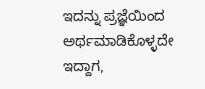ಇದನ್ನು ಪ್ರಜ್ಞೆಯಿಂದ ಅರ್ಥಮಾಡಿಕೊಳ್ಳದೇ ಇದ್ದಾಗ,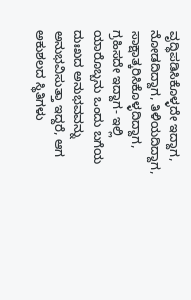ವೃದ್ಧಿಪಡಿಸಿಕೊಳ್ಳದೇ ಇದ್ದಾಗ, ನೋಡದಿದ್ದಾಗ, ತಿಳಿಯದಿದ್ದಾಗ, ಸಾಕ್ಷಾತ್ಕರಿಸಿಕೊಳ್ಳದಿದ್ದಾಗ, ಗ್ರಹಿಸದೇ ಇದ್ದಾಗ- ಇಲ್ಲಿ ಯಾರೊಬ್ಬನು ಒಂದು ಬಗೆಯ ದುಃಖದ ಅನುಭವವನ್ನು ಅನುಭವಿಸುತ್ತಾ ಇದ್ದರೆ, ಆಗ ಅಕುಶಲದ ಸ್ಥಿತಿಗಳು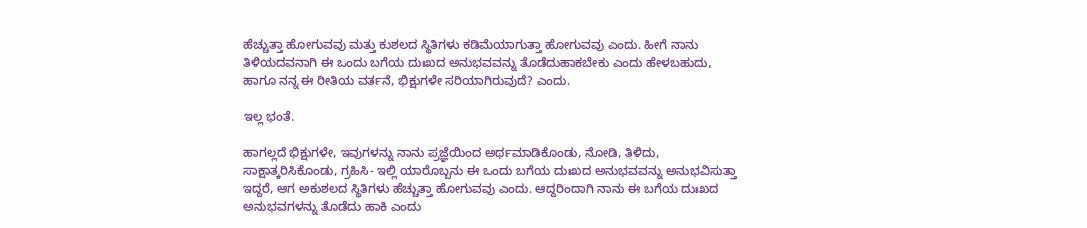ಹೆಚ್ಚುತ್ತಾ ಹೋಗುವವು ಮತ್ತು ಕುಶಲದ ಸ್ಥಿತಿಗಳು ಕಡಿಮೆಯಾಗುತ್ತಾ ಹೋಗುವವು ಎಂದು. ಹೀಗೆ ನಾನು ತಿಳಿಯದವನಾಗಿ ಈ ಒಂದು ಬಗೆಯ ದುಃಖದ ಅನುಭವವನ್ನು ತೊಡೆದುಹಾಕಬೇಕು ಎಂದು ಹೇಳಬಹುದು, ಹಾಗೂ ನನ್ನ ಈ ರೀತಿಯ ವರ್ತನೆ, ಭಿಕ್ಷುಗಳೇ ಸರಿಯಾಗಿರುವುದೆ? ಎಂದು.

ಇಲ್ಲ ಭಂತೆ.

ಹಾಗಲ್ಲದೆ ಭಿಕ್ಷುಗಳೇ, ಇವುಗಳನ್ನು ನಾನು ಪ್ರಜ್ಞೆಯಿಂದ ಅರ್ಥಮಾಡಿಕೊಂಡು, ನೋಡಿ, ತಿಳಿದು, ಸಾಕ್ಷಾತ್ಕರಿಸಿಕೊಂಡು, ಗ್ರಹಿಸಿ- ಇಲ್ಲಿ ಯಾರೊಬ್ಬನು ಈ ಒಂದು ಬಗೆಯ ದುಃಖದ ಅನುಭವವನ್ನು ಅನುಭವಿಸುತ್ತಾ ಇದ್ದರೆ, ಆಗ ಅಕುಶಲದ ಸ್ಥಿತಿಗಳು ಹೆಚ್ಚುತ್ತಾ ಹೋಗುವವು ಎಂದು. ಆದ್ದರಿಂದಾಗಿ ನಾನು ಈ ಬಗೆಯ ದುಃಖದ ಅನುಭವಗಳನ್ನು ತೊಡೆದು ಹಾಕಿ ಎಂದು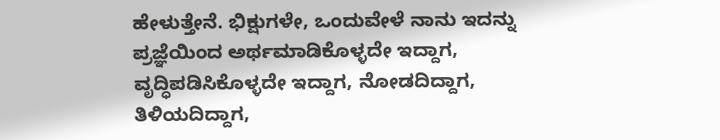ಹೇಳುತ್ತೇನೆ. ಭಿಕ್ಷುಗಳೇ, ಒಂದುವೇಳೆ ನಾನು ಇದನ್ನು ಪ್ರಜ್ಞೆಯಿಂದ ಅರ್ಥಮಾಡಿಕೊಳ್ಳದೇ ಇದ್ದಾಗ, ವೃದ್ಧಿಪಡಿಸಿಕೊಳ್ಳದೇ ಇದ್ದಾಗ, ನೋಡದಿದ್ದಾಗ, ತಿಳಿಯದಿದ್ದಾಗ,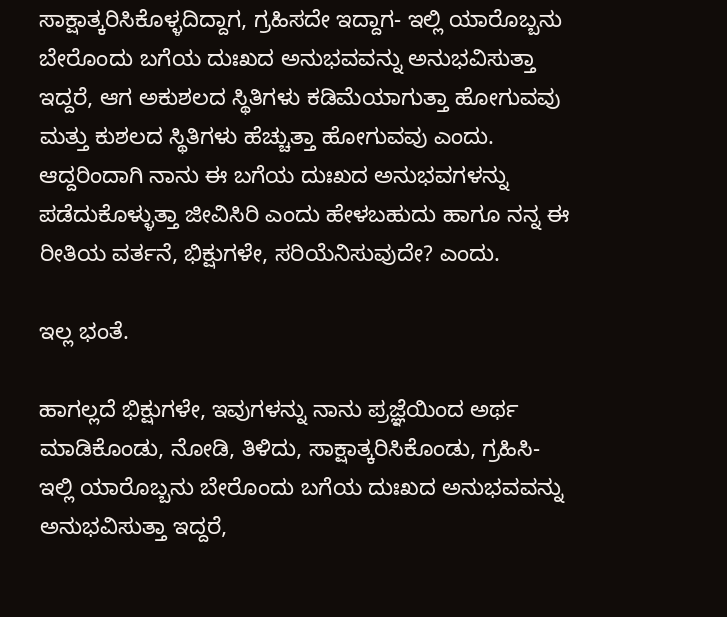ಸಾಕ್ಷಾತ್ಕರಿಸಿಕೊಳ್ಳದಿದ್ದಾಗ, ಗ್ರಹಿಸದೇ ಇದ್ದಾಗ- ಇಲ್ಲಿ ಯಾರೊಬ್ಬನು ಬೇರೊಂದು ಬಗೆಯ ದುಃಖದ ಅನುಭವವನ್ನು ಅನುಭವಿಸುತ್ತಾ ಇದ್ದರೆ, ಆಗ ಅಕುಶಲದ ಸ್ಥಿತಿಗಳು ಕಡಿಮೆಯಾಗುತ್ತಾ ಹೋಗುವವು ಮತ್ತು ಕುಶಲದ ಸ್ಥಿತಿಗಳು ಹೆಚ್ಚುತ್ತಾ ಹೋಗುವವು ಎಂದು. ಆದ್ದರಿಂದಾಗಿ ನಾನು ಈ ಬಗೆಯ ದುಃಖದ ಅನುಭವಗಳನ್ನು ಪಡೆದುಕೊಳ್ಳುತ್ತಾ ಜೀವಿಸಿರಿ ಎಂದು ಹೇಳಬಹುದು ಹಾಗೂ ನನ್ನ ಈ ರೀತಿಯ ವರ್ತನೆ, ಭಿಕ್ಷುಗಳೇ, ಸರಿಯೆನಿಸುವುದೇ? ಎಂದು.

ಇಲ್ಲ ಭಂತೆ.

ಹಾಗಲ್ಲದೆ ಭಿಕ್ಷುಗಳೇ, ಇವುಗಳನ್ನು ನಾನು ಪ್ರಜ್ಞೆಯಿಂದ ಅರ್ಥ ಮಾಡಿಕೊಂಡು, ನೋಡಿ, ತಿಳಿದು, ಸಾಕ್ಷಾತ್ಕರಿಸಿಕೊಂಡು, ಗ್ರಹಿಸಿ- ಇಲ್ಲಿ ಯಾರೊಬ್ಬನು ಬೇರೊಂದು ಬಗೆಯ ದುಃಖದ ಅನುಭವವನ್ನು ಅನುಭವಿಸುತ್ತಾ ಇದ್ದರೆ,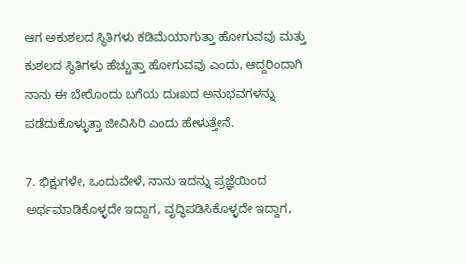ಆಗ ಅಕುಶಲದ ಸ್ಥಿತಿಗಳು ಕಡಿಮೆಯಾಗುತ್ತಾ ಹೋಗುವವು ಮತ್ತು ಕುಶಲದ ಸ್ಥಿತಿಗಳು ಹೆಚ್ಚುತ್ತಾ ಹೋಗುವವು ಎಂದು, ಆದ್ದರಿಂದಾಗಿ ನಾನು ಈ ಬೇರೊಂದು ಬಗೆಯ ದುಃಖದ ಅನುಭವಗಳನ್ನು ಪಡೆದುಕೊಳ್ಳುತ್ತಾ ಜೀವಿಸಿರಿ ಎಂದು ಹೇಳುತ್ತೇನೆ.

7. ಭಿಕ್ಷುಗಳೇ, ಒಂದುವೇಳೆ, ನಾನು ಇದನ್ನು ಪ್ರಜ್ಞೆಯಿಂದ ಅರ್ಥಮಾಡಿಕೊಳ್ಳದೇ ಇದ್ದಾಗ, ವೃದ್ಧಿಪಡಿಸಿಕೊಳ್ಳದೇ ಇದ್ದಾಗ,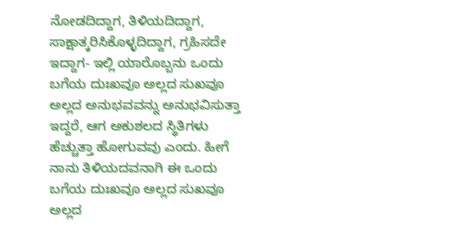ನೋಡದಿದ್ದಾಗ, ತಿಳಿಯದಿದ್ದಾಗ, ಸಾಕ್ಷಾತ್ಕರಿಸಿಕೊಳ್ಳದಿದ್ದಾಗ, ಗ್ರಹಿಸದೇ ಇದ್ದಾಗ- ಇಲ್ಲಿ ಯಾರೊಬ್ಬನು ಒಂದು ಬಗೆಯ ದುಃಖವೂ ಅಲ್ಲದ ಸುಖವೂ ಅಲ್ಲದ ಅನುಭವವನ್ನು ಅನುಭವಿಸುತ್ತಾ ಇದ್ದರೆ, ಆಗ ಅಕುಶಲದ ಸ್ಥಿತಿಗಳು ಹೆಚ್ಚುತ್ತಾ ಹೋಗುವವು ಎಂದು. ಹೀಗೆ ನಾನು ತಿಳಿಯದವನಾಗಿ ಈ ಒಂದು ಬಗೆಯ ದುಃಖವೂ ಅಲ್ಲದ ಸುಖವೂ ಅಲ್ಲದ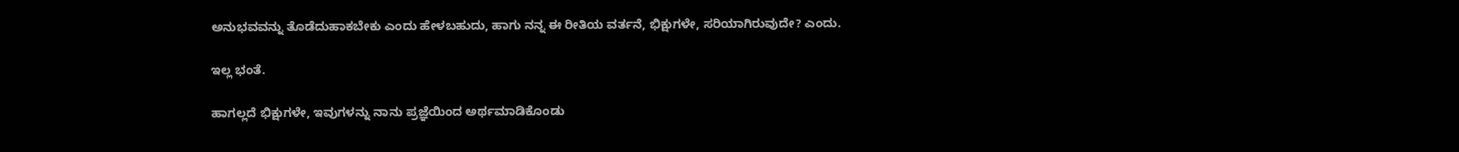ಅನುಭವವನ್ನು ತೊಡೆದುಹಾಕಬೇಕು ಎಂದು ಹೇಳಬಹುದು, ಹಾಗು ನನ್ನ ಈ ರೀತಿಯ ವರ್ತನೆ, ಭಿಕ್ಷುಗಳೇ, ಸರಿಯಾಗಿರುವುದೇ? ಎಂದು.

ಇಲ್ಲ ಭಂತೆ.

ಹಾಗಲ್ಲದೆ ಭಿಕ್ಷುಗಳೇ, ಇವುಗಳನ್ನು ನಾನು ಪ್ರಜ್ಞೆಯಿಂದ ಅರ್ಥಮಾಡಿಕೊಂಡು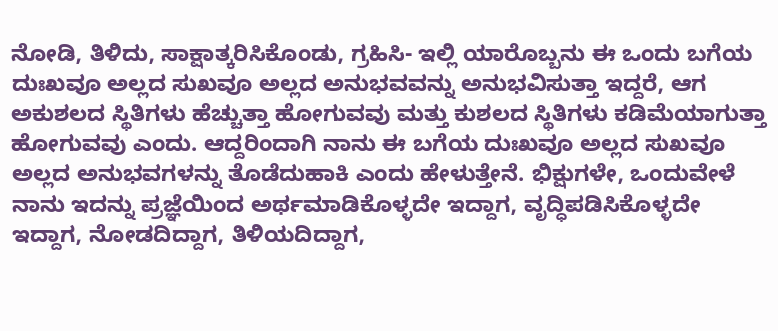ನೋಡಿ, ತಿಳಿದು, ಸಾಕ್ಷಾತ್ಕರಿಸಿಕೊಂಡು, ಗ್ರಹಿಸಿ- ಇಲ್ಲಿ ಯಾರೊಬ್ಬನು ಈ ಒಂದು ಬಗೆಯ ದುಃಖವೂ ಅಲ್ಲದ ಸುಖವೂ ಅಲ್ಲದ ಅನುಭವವನ್ನು ಅನುಭವಿಸುತ್ತಾ ಇದ್ದರೆ, ಆಗ ಅಕುಶಲದ ಸ್ಥಿತಿಗಳು ಹೆಚ್ಚುತ್ತಾ ಹೋಗುವವು ಮತ್ತು ಕುಶಲದ ಸ್ಥಿತಿಗಳು ಕಡಿಮೆಯಾಗುತ್ತಾ ಹೋಗುವವು ಎಂದು. ಆದ್ದರಿಂದಾಗಿ ನಾನು ಈ ಬಗೆಯ ದುಃಖವೂ ಅಲ್ಲದ ಸುಖವೂ ಅಲ್ಲದ ಅನುಭವಗಳನ್ನು ತೊಡೆದುಹಾಕಿ ಎಂದು ಹೇಳುತ್ತೇನೆ. ಭಿಕ್ಷುಗಳೇ, ಒಂದುವೇಳೆ ನಾನು ಇದನ್ನು ಪ್ರಜ್ಞೆಯಿಂದ ಅರ್ಥಮಾಡಿಕೊಳ್ಳದೇ ಇದ್ದಾಗ, ವೃದ್ಧಿಪಡಿಸಿಕೊಳ್ಳದೇ ಇದ್ದಾಗ, ನೋಡದಿದ್ದಾಗ, ತಿಳಿಯದಿದ್ದಾಗ,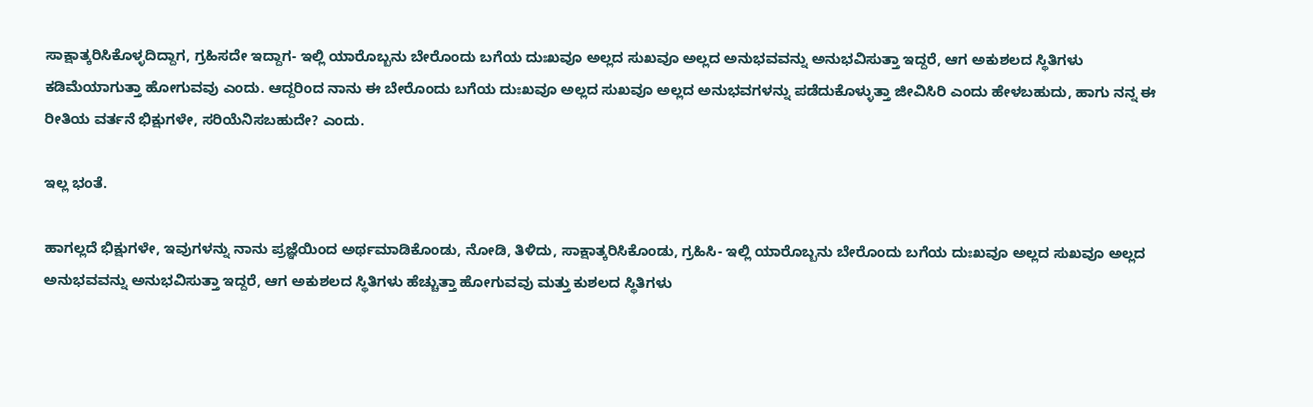ಸಾಕ್ಷಾತ್ಕರಿಸಿಕೊಳ್ಳದಿದ್ದಾಗ, ಗ್ರಹಿಸದೇ ಇದ್ದಾಗ- ಇಲ್ಲಿ ಯಾರೊಬ್ಬನು ಬೇರೊಂದು ಬಗೆಯ ದುಃಖವೂ ಅಲ್ಲದ ಸುಖವೂ ಅಲ್ಲದ ಅನುಭವವನ್ನು ಅನುಭವಿಸುತ್ತಾ ಇದ್ದರೆ, ಆಗ ಅಕುಶಲದ ಸ್ಥಿತಿಗಳು ಕಡಿಮೆಯಾಗುತ್ತಾ ಹೋಗುವವು ಎಂದು. ಆದ್ದರಿಂದ ನಾನು ಈ ಬೇರೊಂದು ಬಗೆಯ ದುಃಖವೂ ಅಲ್ಲದ ಸುಖವೂ ಅಲ್ಲದ ಅನುಭವಗಳನ್ನು ಪಡೆದುಕೊಳ್ಳುತ್ತಾ ಜೀವಿಸಿರಿ ಎಂದು ಹೇಳಬಹುದು, ಹಾಗು ನನ್ನ ಈ ರೀತಿಯ ವರ್ತನೆ ಭಿಕ್ಷುಗಳೇ, ಸರಿಯೆನಿಸಬಹುದೇ? ಎಂದು.

ಇಲ್ಲ ಭಂತೆ.

ಹಾಗಲ್ಲದೆ ಭಿಕ್ಷುಗಳೇ, ಇವುಗಳನ್ನು ನಾನು ಪ್ರಜ್ಞೆಯಿಂದ ಅರ್ಥಮಾಡಿಕೊಂಡು, ನೋಡಿ, ತಿಳಿದು, ಸಾಕ್ಷಾತ್ಕರಿಸಿಕೊಂಡು, ಗ್ರಹಿಸಿ- ಇಲ್ಲಿ ಯಾರೊಬ್ಬನು ಬೇರೊಂದು ಬಗೆಯ ದುಃಖವೂ ಅಲ್ಲದ ಸುಖವೂ ಅಲ್ಲದ ಅನುಭವವನ್ನು ಅನುಭವಿಸುತ್ತಾ ಇದ್ದರೆ, ಆಗ ಅಕುಶಲದ ಸ್ಥಿತಿಗಳು ಹೆಚ್ಚುತ್ತಾ ಹೋಗುವವು ಮತ್ತು ಕುಶಲದ ಸ್ಥಿತಿಗಳು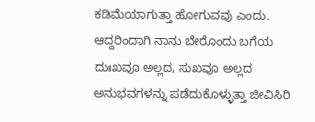ಕಡಿಮೆಯಾಗುತ್ತಾ ಹೋಗುವವು ಎಂದು. ಆದ್ದರಿಂದಾಗಿ ನಾನು ಬೇರೊಂದು ಬಗೆಯ ದುಃಖವೂ ಅಲ್ಲದ, ಸುಖವೂ ಅಲ್ಲದ ಅನುಭವಗಳನ್ನು ಪಡೆದುಕೊಳ್ಳುತ್ತಾ ಜೀವಿಸಿರಿ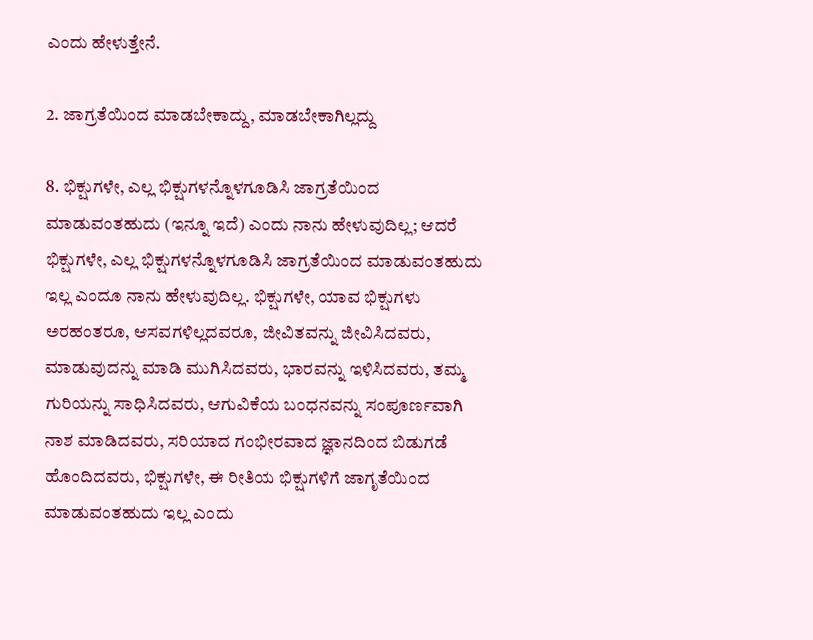ಎಂದು ಹೇಳುತ್ತೇನೆ.

2. ಜಾಗ್ರತೆಯಿಂದ ಮಾಡಬೇಕಾದ್ದು, ಮಾಡಬೇಕಾಗಿಲ್ಲದ್ದು

8. ಭಿಕ್ಷುಗಳೇ, ಎಲ್ಲ ಭಿಕ್ಷುಗಳನ್ನೊಳಗೂಡಿಸಿ ಜಾಗ್ರತೆಯಿಂದ ಮಾಡುವಂತಹುದು (ಇನ್ನೂ ಇದೆ) ಎಂದು ನಾನು ಹೇಳುವುದಿಲ್ಲ; ಆದರೆ ಭಿಕ್ಷುಗಳೇ, ಎಲ್ಲ ಭಿಕ್ಷುಗಳನ್ನೊಳಗೂಡಿಸಿ ಜಾಗ್ರತೆಯಿಂದ ಮಾಡುವಂತಹುದು ಇಲ್ಲ ಎಂದೂ ನಾನು ಹೇಳುವುದಿಲ್ಲ. ಭಿಕ್ಷುಗಳೇ, ಯಾವ ಭಿಕ್ಷುಗಳು ಅರಹಂತರೂ, ಆಸವಗಳಿಲ್ಲದವರೂ, ಜೀವಿತವನ್ನು ಜೀವಿಸಿದವರು, ಮಾಡುವುದನ್ನು ಮಾಡಿ ಮುಗಿಸಿದವರು, ಭಾರವನ್ನು ಇಳಿಸಿದವರು, ತಮ್ಮ ಗುರಿಯನ್ನು ಸಾಧಿಸಿದವರು, ಆಗುವಿಕೆಯ ಬಂಧನವನ್ನು ಸಂಪೂರ್ಣವಾಗಿ ನಾಶ ಮಾಡಿದವರು, ಸರಿಯಾದ ಗಂಭೀರವಾದ ಜ್ಞಾನದಿಂದ ಬಿಡುಗಡೆ ಹೊಂದಿದವರು, ಭಿಕ್ಷುಗಳೇ, ಈ ರೀತಿಯ ಭಿಕ್ಷುಗಳಿಗೆ ಜಾಗೃತೆಯಿಂದ ಮಾಡುವಂತಹುದು ಇಲ್ಲ ಎಂದು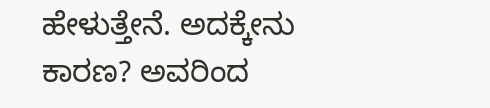ಹೇಳುತ್ತೇನೆ. ಅದಕ್ಕೇನು ಕಾರಣ? ಅವರಿಂದ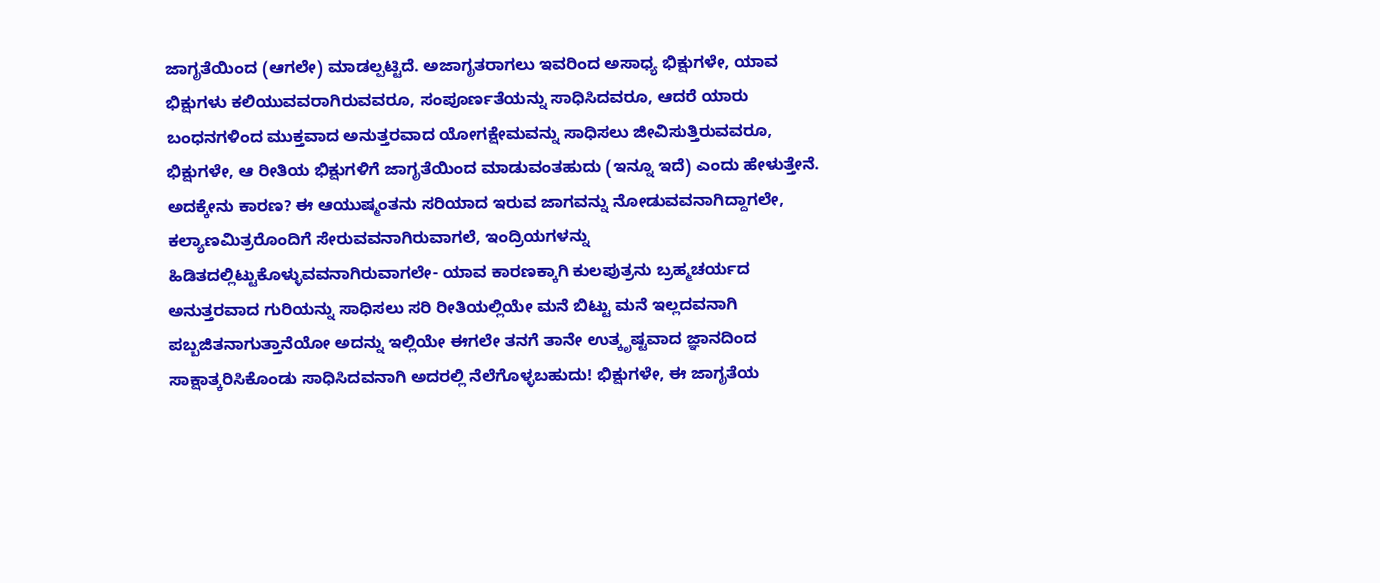ಜಾಗೃತೆಯಿಂದ (ಆಗಲೇ) ಮಾಡಲ್ಪಟ್ಟಿದೆ. ಅಜಾಗೃತರಾಗಲು ಇವರಿಂದ ಅಸಾಧ್ಯ ಭಿಕ್ಷುಗಳೇ, ಯಾವ ಭಿಕ್ಷುಗಳು ಕಲಿಯುವವರಾಗಿರುವವರೂ, ಸಂಪೂರ್ಣತೆಯನ್ನು ಸಾಧಿಸಿದವರೂ, ಆದರೆ ಯಾರು ಬಂಧನಗಳಿಂದ ಮುಕ್ತವಾದ ಅನುತ್ತರವಾದ ಯೋಗಕ್ಷೇಮವನ್ನು ಸಾಧಿಸಲು ಜೀವಿಸುತ್ತಿರುವವರೂ, ಭಿಕ್ಷುಗಳೇ, ಆ ರೀತಿಯ ಭಿಕ್ಷುಗಳಿಗೆ ಜಾಗೃತೆಯಿಂದ ಮಾಡುವಂತಹುದು (ಇನ್ನೂ ಇದೆ) ಎಂದು ಹೇಳುತ್ತೇನೆ. ಅದಕ್ಕೇನು ಕಾರಣ? ಈ ಆಯುಷ್ಮಂತನು ಸರಿಯಾದ ಇರುವ ಜಾಗವನ್ನು ನೋಡುವವನಾಗಿದ್ದಾಗಲೇ, ಕಲ್ಯಾಣಮಿತ್ರರೊಂದಿಗೆ ಸೇರುವವನಾಗಿರುವಾಗಲೆ, ಇಂದ್ರಿಯಗಳನ್ನು ಹಿಡಿತದಲ್ಲಿಟ್ಟುಕೊಳ್ಳುವವನಾಗಿರುವಾಗಲೇ- ಯಾವ ಕಾರಣಕ್ಕಾಗಿ ಕುಲಪುತ್ರನು ಬ್ರಹ್ಮಚರ್ಯದ ಅನುತ್ತರವಾದ ಗುರಿಯನ್ನು ಸಾಧಿಸಲು ಸರಿ ರೀತಿಯಲ್ಲಿಯೇ ಮನೆ ಬಿಟ್ಟು ಮನೆ ಇಲ್ಲದವನಾಗಿ ಪಬ್ಬಜಿತನಾಗುತ್ತಾನೆಯೋ ಅದನ್ನು ಇಲ್ಲಿಯೇ ಈಗಲೇ ತನಗೆ ತಾನೇ ಉತ್ಕೃಷ್ಟವಾದ ಜ್ಞಾನದಿಂದ ಸಾಕ್ಷಾತ್ಕರಿಸಿಕೊಂಡು ಸಾಧಿಸಿದವನಾಗಿ ಅದರಲ್ಲಿ ನೆಲೆಗೊಳ್ಳಬಹುದು! ಭಿಕ್ಷುಗಳೇ, ಈ ಜಾಗೃತೆಯ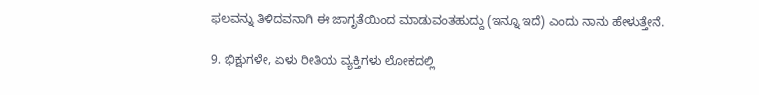ಫಲವನ್ನು ತಿಳಿದವನಾಗಿ ಈ ಜಾಗೃತೆಯಿಂದ ಮಾಡುವಂತಹುದ್ದು (ಇನ್ನೂ ಇದೆ) ಎಂದು ನಾನು ಹೇಳುತ್ತೇನೆ.

9. ಭಿಕ್ಷುಗಳೇ, ಏಳು ರೀತಿಯ ವ್ಯಕ್ತಿಗಳು ಲೋಕದಲ್ಲಿ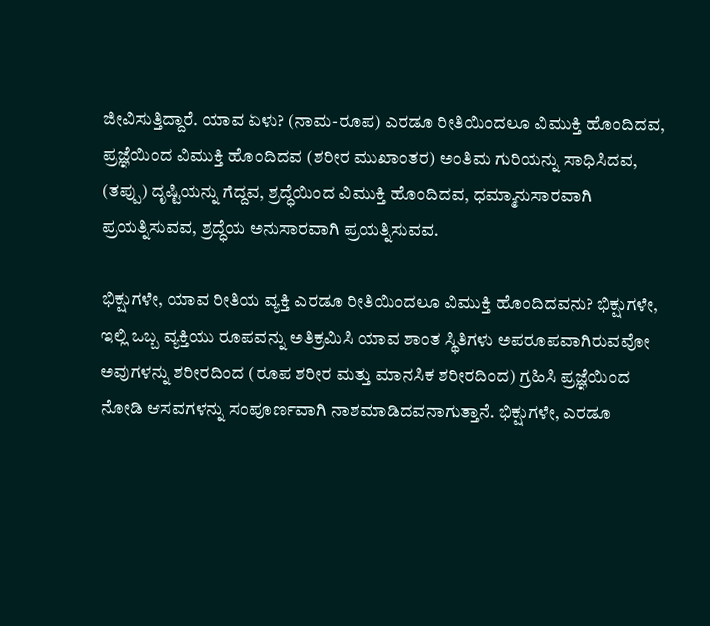ಜೀವಿಸುತ್ತಿದ್ದಾರೆ. ಯಾವ ಏಳು? (ನಾಮ-ರೂಪ) ಎರಡೂ ರೀತಿಯಿಂದಲೂ ವಿಮುಕ್ತಿ ಹೊಂದಿದವ, ಪ್ರಜ್ಞೆಯಿಂದ ವಿಮುಕ್ತಿ ಹೊಂದಿದವ (ಶರೀರ ಮುಖಾಂತರ) ಅಂತಿಮ ಗುರಿಯನ್ನು ಸಾಧಿಸಿದವ, (ತಪ್ಪು) ದೃಷ್ಟಿಯನ್ನು ಗೆದ್ದವ, ಶ್ರದ್ಧೆಯಿಂದ ವಿಮುಕ್ತಿ ಹೊಂದಿದವ, ಧಮ್ಮಾನುಸಾರವಾಗಿ ಪ್ರಯತ್ನಿಸುವವ, ಶ್ರದ್ಧೆಯ ಅನುಸಾರವಾಗಿ ಪ್ರಯತ್ನಿಸುವವ.

ಭಿಕ್ಷುಗಳೇ, ಯಾವ ರೀತಿಯ ವ್ಯಕ್ತಿ ಎರಡೂ ರೀತಿಯಿಂದಲೂ ವಿಮುಕ್ತಿ ಹೊಂದಿದವನು? ಭಿಕ್ಷುಗಳೇ, ಇಲ್ಲಿ ಒಬ್ಬ ವ್ಯಕ್ತಿಯು ರೂಪವನ್ನು ಅತಿಕ್ರಮಿಸಿ ಯಾವ ಶಾಂತ ಸ್ಥಿತಿಗಳು ಅಪರೂಪವಾಗಿರುವವೋ ಅವುಗಳನ್ನು ಶರೀರದಿಂದ (ರೂಪ ಶರೀರ ಮತ್ತು ಮಾನಸಿಕ ಶರೀರದಿಂದ) ಗ್ರಹಿಸಿ ಪ್ರಜ್ಞೆಯಿಂದ ನೋಡಿ ಆಸವಗಳನ್ನು ಸಂಪೂರ್ಣವಾಗಿ ನಾಶಮಾಡಿದವನಾಗುತ್ತಾನೆ. ಭಿಕ್ಷುಗಳೇ, ಎರಡೂ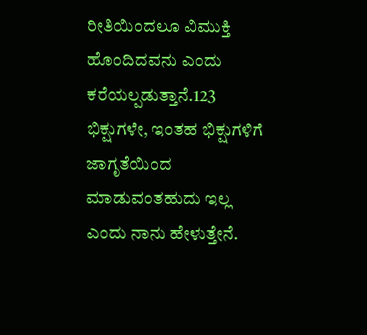ರೀತಿಯಿಂದಲೂ ವಿಮುಕ್ತಿ ಹೊಂದಿದವನು ಎಂದು ಕರೆಯಲ್ಪಡುತ್ತಾನೆ.123 ಭಿಕ್ಷುಗಳೇ, ಇಂತಹ ಭಿಕ್ಷುಗಳಿಗೆ ಜಾಗೃತೆಯಿಂದ ಮಾಡುವಂತಹುದು ಇಲ್ಲ ಎಂದು ನಾನು ಹೇಳುತ್ತೇನೆ.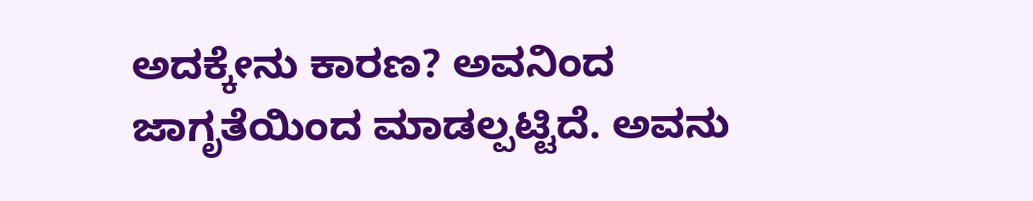ಅದಕ್ಕೇನು ಕಾರಣ? ಅವನಿಂದ ಜಾಗೃತೆಯಿಂದ ಮಾಡಲ್ಪಟ್ಟಿದೆ. ಅವನು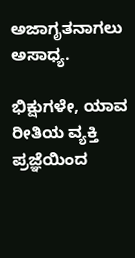ಅಜಾಗೃತನಾಗಲು ಅಸಾಧ್ಯ.

ಭಿಕ್ಷುಗಳೇ, ಯಾವ ರೀತಿಯ ವ್ಯಕ್ತಿ ಪ್ರಜ್ಞೆಯಿಂದ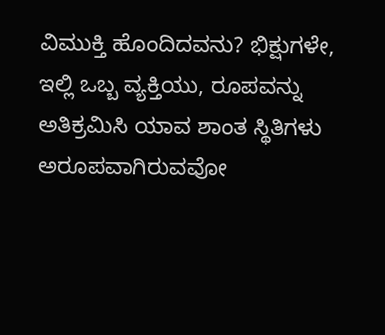ವಿಮುಕ್ತಿ ಹೊಂದಿದವನು? ಭಿಕ್ಷುಗಳೇ, ಇಲ್ಲಿ ಒಬ್ಬ ವ್ಯಕ್ತಿಯು, ರೂಪವನ್ನು ಅತಿಕ್ರಮಿಸಿ ಯಾವ ಶಾಂತ ಸ್ಥಿತಿಗಳು ಅರೂಪವಾಗಿರುವವೋ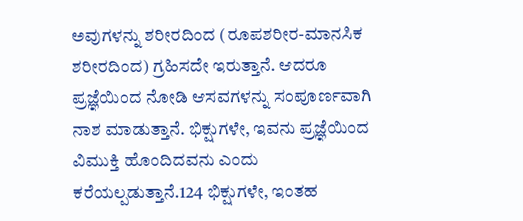ಅವುಗಳನ್ನು ಶರೀರದಿಂದ (ರೂಪಶರೀರ-ಮಾನಸಿಕ ಶರೀರದಿಂದ) ಗ್ರಹಿಸದೇ ಇರುತ್ತಾನೆ. ಆದರೂ ಪ್ರಜ್ಞೆಯಿಂದ ನೋಡಿ ಆಸವಗಳನ್ನು ಸಂಪೂರ್ಣವಾಗಿ ನಾಶ ಮಾಡುತ್ತಾನೆ. ಭಿಕ್ಷುಗಳೇ, ಇವನು ಪ್ರಜ್ಞೆಯಿಂದ ವಿಮುಕ್ತಿ ಹೊಂದಿದವನು ಎಂದು ಕರೆಯಲ್ಪಡುತ್ತಾನೆ.124 ಭಿಕ್ಷುಗಳೇ, ಇಂತಹ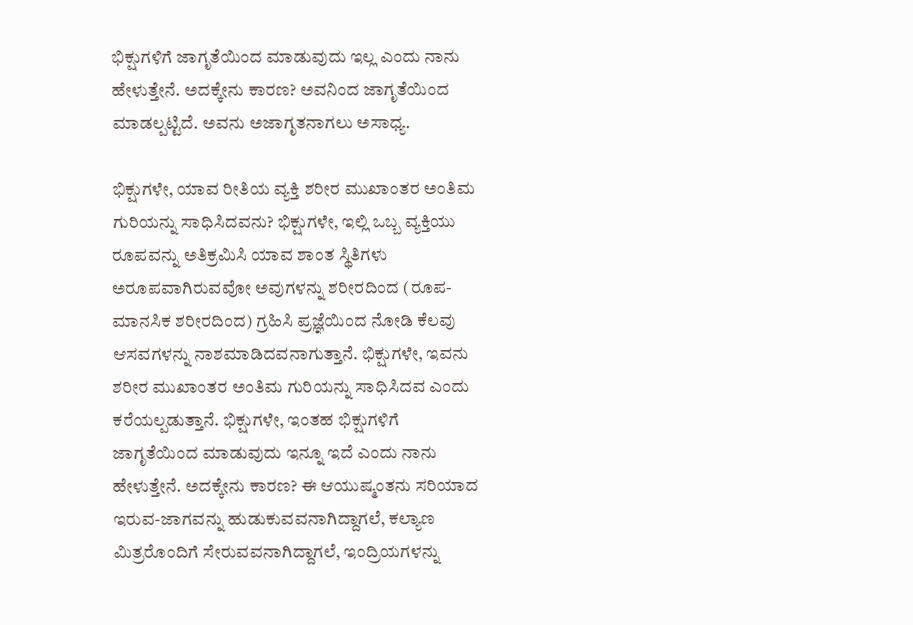ಭಿಕ್ಷುಗಳಿಗೆ ಜಾಗೃತೆಯಿಂದ ಮಾಡುವುದು ಇಲ್ಲ ಎಂದು ನಾನು ಹೇಳುತ್ತೇನೆ. ಅದಕ್ಕೇನು ಕಾರಣ? ಅವನಿಂದ ಜಾಗೃತೆಯಿಂದ ಮಾಡಲ್ಪಟ್ಟಿದೆ. ಅವನು ಅಜಾಗೃತನಾಗಲು ಅಸಾಧ್ಯ.

ಭಿಕ್ಷುಗಳೇ, ಯಾವ ರೀತಿಯ ವ್ಯಕ್ತಿ ಶರೀರ ಮುಖಾಂತರ ಅಂತಿಮ ಗುರಿಯನ್ನು ಸಾಧಿಸಿದವನು? ಭಿಕ್ಷುಗಳೇ, ಇಲ್ಲಿ ಒಬ್ಬ ವ್ಯಕ್ತಿಯು ರೂಪವನ್ನು ಅತಿಕ್ರಮಿಸಿ ಯಾವ ಶಾಂತ ಸ್ಥಿತಿಗಳು ಅರೂಪವಾಗಿರುವವೋ ಅವುಗಳನ್ನು ಶರೀರದಿಂದ (ರೂಪ-ಮಾನಸಿಕ ಶರೀರದಿಂದ) ಗ್ರಹಿಸಿ ಪ್ರಜ್ಞೆಯಿಂದ ನೋಡಿ ಕೆಲವು ಆಸವಗಳನ್ನು ನಾಶಮಾಡಿದವನಾಗುತ್ತಾನೆ. ಭಿಕ್ಷುಗಳೇ, ಇವನು ಶರೀರ ಮುಖಾಂತರ ಅಂತಿಮ ಗುರಿಯನ್ನು ಸಾಧಿಸಿದವ ಎಂದು ಕರೆಯಲ್ಪಡುತ್ತಾನೆ. ಭಿಕ್ಷುಗಳೇ, ಇಂತಹ ಭಿಕ್ಷುಗಳಿಗೆ ಜಾಗೃತೆಯಿಂದ ಮಾಡುವುದು ಇನ್ನೂ ಇದೆ ಎಂದು ನಾನು ಹೇಳುತ್ತೇನೆ. ಅದಕ್ಕೇನು ಕಾರಣ? ಈ ಆಯುಷ್ಮಂತನು ಸರಿಯಾದ ಇರುವ-ಜಾಗವನ್ನು ಹುಡುಕುವವನಾಗಿದ್ದಾಗಲೆ, ಕಲ್ಯಾಣ ಮಿತ್ರರೊಂದಿಗೆ ಸೇರುವವನಾಗಿದ್ದಾಗಲೆ, ಇಂದ್ರಿಯಗಳನ್ನು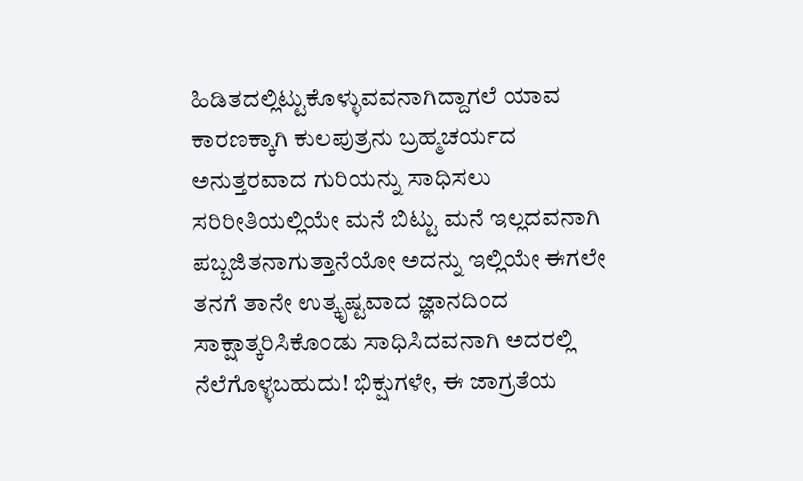ಹಿಡಿತದಲ್ಲಿಟ್ಟುಕೊಳ್ಳುವವನಾಗಿದ್ದಾಗಲೆ ಯಾವ ಕಾರಣಕ್ಕಾಗಿ ಕುಲಪುತ್ರನು ಬ್ರಹ್ಮಚರ್ಯದ ಅನುತ್ತರವಾದ ಗುರಿಯನ್ನು ಸಾಧಿಸಲು ಸರಿರೀತಿಯಲ್ಲಿಯೇ ಮನೆ ಬಿಟ್ಟು ಮನೆ ಇಲ್ಲದವನಾಗಿ ಪಬ್ಬಜಿತನಾಗುತ್ತಾನೆಯೋ ಅದನ್ನು ಇಲ್ಲಿಯೇ ಈಗಲೇ ತನಗೆ ತಾನೇ ಉತ್ಕೃಷ್ಟವಾದ ಜ್ಞಾನದಿಂದ ಸಾಕ್ಷಾತ್ಕರಿಸಿಕೊಂಡು ಸಾಧಿಸಿದವನಾಗಿ ಅದರಲ್ಲಿ ನೆಲೆಗೊಳ್ಳಬಹುದು! ಭಿಕ್ಷುಗಳೇ, ಈ ಜಾಗ್ರತೆಯ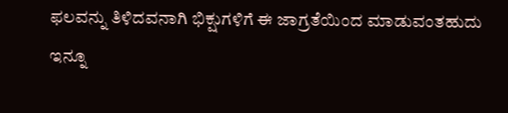ಫಲವನ್ನು ತಿಳಿದವನಾಗಿ ಭಿಕ್ಷುಗಳಿಗೆ ಈ ಜಾಗ್ರತೆಯಿಂದ ಮಾಡುವಂತಹುದು ಇನ್ನೂ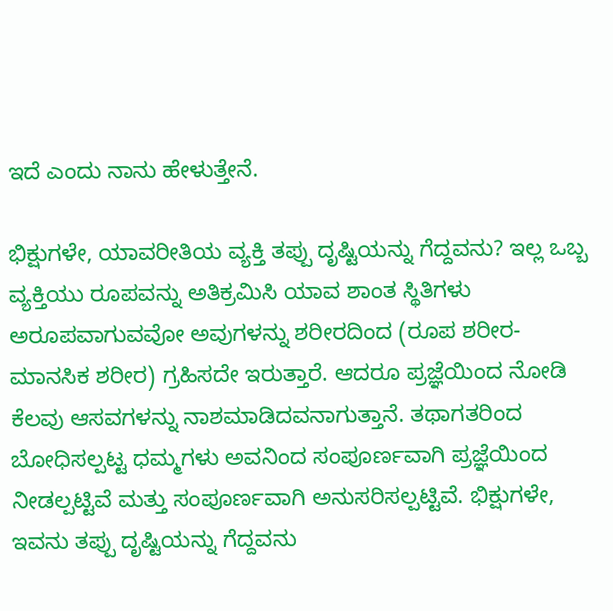ಇದೆ ಎಂದು ನಾನು ಹೇಳುತ್ತೇನೆ.

ಭಿಕ್ಷುಗಳೇ, ಯಾವರೀತಿಯ ವ್ಯಕ್ತಿ ತಪ್ಪು ದೃಷ್ಟಿಯನ್ನು ಗೆದ್ದವನು? ಇಲ್ಲ ಒಬ್ಬ ವ್ಯಕ್ತಿಯು ರೂಪವನ್ನು ಅತಿಕ್ರಮಿಸಿ ಯಾವ ಶಾಂತ ಸ್ಥಿತಿಗಳು ಅರೂಪವಾಗುವವೋ ಅವುಗಳನ್ನು ಶರೀರದಿಂದ (ರೂಪ ಶರೀರ-ಮಾನಸಿಕ ಶರೀರ) ಗ್ರಹಿಸದೇ ಇರುತ್ತಾರೆ. ಆದರೂ ಪ್ರಜ್ಞೆಯಿಂದ ನೋಡಿ ಕೆಲವು ಆಸವಗಳನ್ನು ನಾಶಮಾಡಿದವನಾಗುತ್ತಾನೆ. ತಥಾಗತರಿಂದ ಬೋಧಿಸಲ್ಪಟ್ಟ ಧಮ್ಮಗಳು ಅವನಿಂದ ಸಂಪೂರ್ಣವಾಗಿ ಪ್ರಜ್ಞೆಯಿಂದ ನೀಡಲ್ಪಟ್ಟಿವೆ ಮತ್ತು ಸಂಪೂರ್ಣವಾಗಿ ಅನುಸರಿಸಲ್ಪಟ್ಟಿವೆ. ಭಿಕ್ಷುಗಳೇ, ಇವನು ತಪ್ಪು ದೃಷ್ಟಿಯನ್ನು ಗೆದ್ದವನು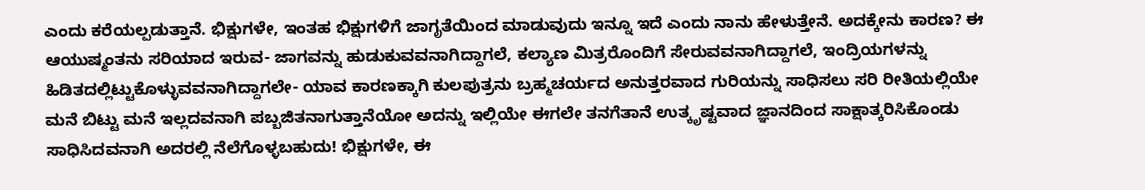ಎಂದು ಕರೆಯಲ್ಪಡುತ್ತಾನೆ. ಭಿಕ್ಷುಗಳೇ, ಇಂತಹ ಭಿಕ್ಷುಗಳಿಗೆ ಜಾಗೃತೆಯಿಂದ ಮಾಡುವುದು ಇನ್ನೂ ಇದೆ ಎಂದು ನಾನು ಹೇಳುತ್ತೇನೆ. ಅದಕ್ಕೇನು ಕಾರಣ? ಈ ಆಯುಷ್ಮಂತನು ಸರಿಯಾದ ಇರುವ- ಜಾಗವನ್ನು ಹುಡುಕುವವನಾಗಿದ್ದಾಗಲೆ, ಕಲ್ಯಾಣ ಮಿತ್ರರೊಂದಿಗೆ ಸೇರುವವನಾಗಿದ್ದಾಗಲೆ, ಇಂದ್ರಿಯಗಳನ್ನು ಹಿಡಿತದಲ್ಲಿಟ್ಟುಕೊಳ್ಳುವವನಾಗಿದ್ದಾಗಲೇ- ಯಾವ ಕಾರಣಕ್ಕಾಗಿ ಕುಲಪುತ್ರನು ಬ್ರಹ್ಮಚರ್ಯದ ಅನುತ್ತರವಾದ ಗುರಿಯನ್ನು ಸಾಧಿಸಲು ಸರಿ ರೀತಿಯಲ್ಲಿಯೇ ಮನೆ ಬಿಟ್ಟು ಮನೆ ಇಲ್ಲದವನಾಗಿ ಪಬ್ಬಜಿತನಾಗುತ್ತಾನೆಯೋ ಅದನ್ನು ಇಲ್ಲಿಯೇ ಈಗಲೇ ತನಗೆತಾನೆ ಉತ್ಕೃಷ್ಟವಾದ ಜ್ಞಾನದಿಂದ ಸಾಕ್ಷಾತ್ಕರಿಸಿಕೊಂಡು ಸಾಧಿಸಿದವನಾಗಿ ಅದರಲ್ಲಿ ನೆಲೆಗೊಳ್ಳಬಹುದು! ಭಿಕ್ಷುಗಳೇ, ಈ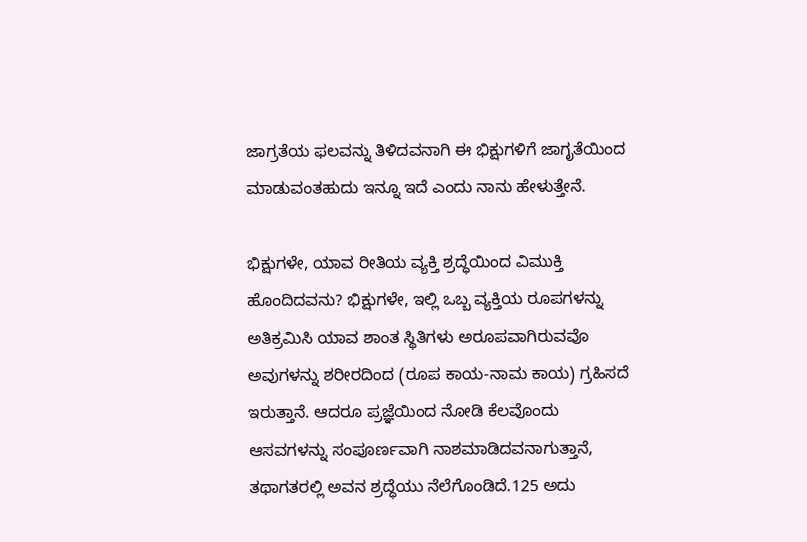ಜಾಗ್ರತೆಯ ಫಲವನ್ನು ತಿಳಿದವನಾಗಿ ಈ ಭಿಕ್ಷುಗಳಿಗೆ ಜಾಗೃತೆಯಿಂದ ಮಾಡುವಂತಹುದು ಇನ್ನೂ ಇದೆ ಎಂದು ನಾನು ಹೇಳುತ್ತೇನೆ.

ಭಿಕ್ಷುಗಳೇ, ಯಾವ ರೀತಿಯ ವ್ಯಕ್ತಿ ಶ್ರದ್ಧೆಯಿಂದ ವಿಮುಕ್ತಿ ಹೊಂದಿದವನು? ಭಿಕ್ಷುಗಳೇ, ಇಲ್ಲಿ ಒಬ್ಬ ವ್ಯಕ್ತಿಯ ರೂಪಗಳನ್ನು ಅತಿಕ್ರಮಿಸಿ ಯಾವ ಶಾಂತ ಸ್ಥಿತಿಗಳು ಅರೂಪವಾಗಿರುವವೊ ಅವುಗಳನ್ನು ಶರೀರದಿಂದ (ರೂಪ ಕಾಯ-ನಾಮ ಕಾಯ) ಗ್ರಹಿಸದೆ ಇರುತ್ತಾನೆ. ಆದರೂ ಪ್ರಜ್ಞೆಯಿಂದ ನೋಡಿ ಕೆಲವೊಂದು ಆಸವಗಳನ್ನು ಸಂಪೂರ್ಣವಾಗಿ ನಾಶಮಾಡಿದವನಾಗುತ್ತಾನೆ, ತಥಾಗತರಲ್ಲಿ ಅವನ ಶ್ರದ್ಧೆಯು ನೆಲೆಗೊಂಡಿದೆ.125 ಅದು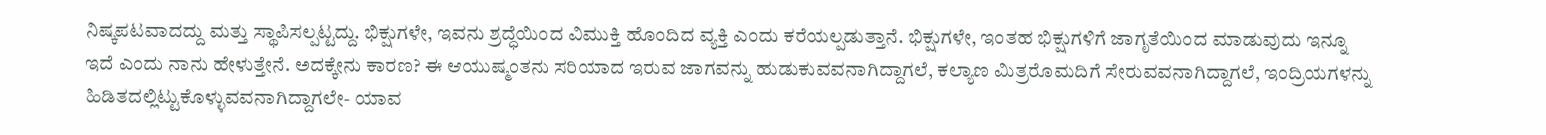ನಿಷ್ಕಪಟವಾದದ್ದು ಮತ್ತು ಸ್ಥಾಪಿಸಲ್ಪಟ್ಟದ್ದು. ಭಿಕ್ಷುಗಳೇ, ಇವನು ಶ್ರದ್ಧೆಯಿಂದ ವಿಮುಕ್ತಿ ಹೊಂದಿದ ವ್ಯಕ್ತಿ ಎಂದು ಕರೆಯಲ್ಪಡುತ್ತಾನೆ. ಭಿಕ್ಷುಗಳೇ, ಇಂತಹ ಭಿಕ್ಷುಗಳಿಗೆ ಜಾಗೃತೆಯಿಂದ ಮಾಡುವುದು ಇನ್ನೂ ಇದೆ ಎಂದು ನಾನು ಹೇಳುತ್ತೇನೆ. ಅದಕ್ಕೇನು ಕಾರಣ? ಈ ಆಯುಷ್ಮಂತನು ಸರಿಯಾದ ಇರುವ ಜಾಗವನ್ನು ಹುಡುಕುವವನಾಗಿದ್ದಾಗಲೆ, ಕಲ್ಯಾಣ ಮಿತ್ರರೊಮದಿಗೆ ಸೇರುವವನಾಗಿದ್ದಾಗಲೆ, ಇಂದ್ರಿಯಗಳನ್ನು ಹಿಡಿತದಲ್ಲಿಟ್ಟುಕೊಳ್ಳುವವನಾಗಿದ್ದಾಗಲೇ- ಯಾವ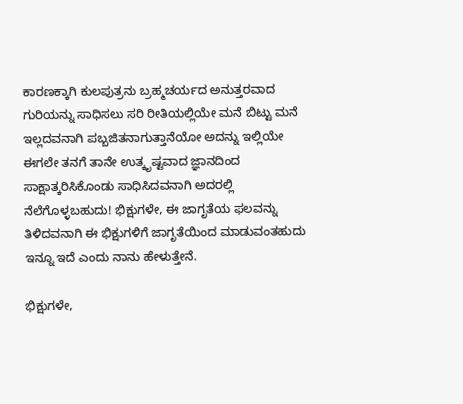ಕಾರಣಕ್ಕಾಗಿ ಕುಲಪುತ್ರನು ಬ್ರಹ್ಮಚರ್ಯದ ಅನುತ್ತರವಾದ ಗುರಿಯನ್ನು ಸಾಧಿಸಲು ಸರಿ ರೀತಿಯಲ್ಲಿಯೇ ಮನೆ ಬಿಟ್ಟು ಮನೆ ಇಲ್ಲದವನಾಗಿ ಪಬ್ಬಜಿತನಾಗುತ್ತಾನೆಯೋ ಅದನ್ನು ಇಲ್ಲಿಯೇ ಈಗಲೇ ತನಗೆ ತಾನೇ ಉತ್ಕೃಷ್ಟವಾದ ಜ್ಞಾನದಿಂದ ಸಾಕ್ಷಾತ್ಕರಿಸಿಕೊಂಡು ಸಾಧಿಸಿದವನಾಗಿ ಅದರಲ್ಲಿ ನೆಲೆಗೊಳ್ಳಬಹುದು! ಭಿಕ್ಷುಗಳೇ, ಈ ಜಾಗೃತೆಯ ಫಲವನ್ನು ತಿಳಿದವನಾಗಿ ಈ ಭಿಕ್ಷುಗಳಿಗೆ ಜಾಗೃತೆಯಿಂದ ಮಾಡುವಂತಹುದು ಇನ್ನೂ ಇದೆ ಎಂದು ನಾನು ಹೇಳುತ್ತೇನೆ.

ಭಿಕ್ಷುಗಳೇ,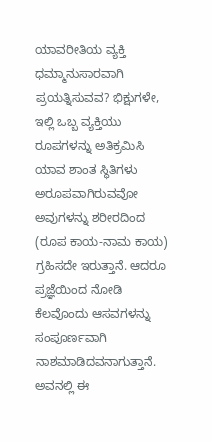ಯಾವರೀತಿಯ ವ್ಯಕ್ತಿ ಧಮ್ಮಾನುಸಾರವಾಗಿ ಪ್ರಯತ್ನಿಸುವವ? ಭಿಕ್ಷುಗಳೇ, ಇಲ್ಲಿ ಒಬ್ಬ ವ್ಯಕ್ತಿಯು ರೂಪಗಳನ್ನು ಅತಿಕ್ರಮಿಸಿ ಯಾವ ಶಾಂತ ಸ್ಥಿತಿಗಳು ಅರೂಪವಾಗಿರುವವೋ ಅವುಗಳನ್ನು ಶರೀರದಿಂದ (ರೂಪ ಕಾಯ-ನಾಮ ಕಾಯ) ಗ್ರಹಿಸದೇ ಇರುತ್ತಾನೆ. ಆದರೂ ಪ್ರಜ್ಞೆಯಿಂದ ನೋಡಿ ಕೆಲವೊಂದು ಆಸವಗಳನ್ನು ಸಂಪೂರ್ಣವಾಗಿ ನಾಶಮಾಡಿದವನಾಗುತ್ತಾನೆ. ಅವನಲ್ಲಿ ಈ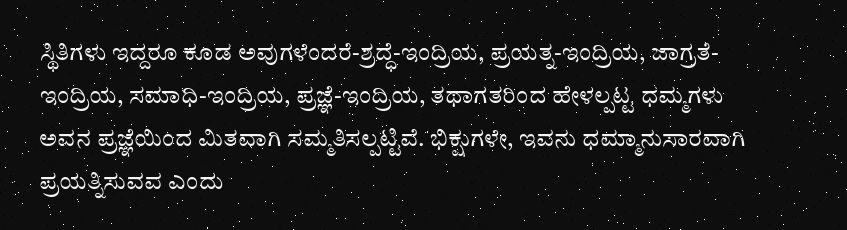ಸ್ಥಿತಿಗಳು ಇದ್ದರೂ ಕೂಡ ಅವುಗಳೆಂದರೆ-ಶ್ರದ್ಧೆ-ಇಂದ್ರಿಯ, ಪ್ರಯತ್ನ-ಇಂದ್ರಿಯ, ಜಾಗ್ರತೆ-ಇಂದ್ರಿಯ, ಸಮಾಧಿ-ಇಂದ್ರಿಯ, ಪ್ರಜ್ಞೆ-ಇಂದ್ರಿಯ, ತಥಾಗತರಿಂದ ಹೇಳಲ್ಪಟ್ಟ ಧಮ್ಮಗಳು ಅವನ ಪ್ರಜ್ಞೆಯಿಂದ ಮಿತವಾಗಿ ಸಮ್ಮತಿಸಲ್ಪಟ್ಟಿವೆ. ಭಿಕ್ಷುಗಳೇ, ಇವನು ಧಮ್ಮಾನುಸಾರವಾಗಿ ಪ್ರಯತ್ನಿಸುವವ ಎಂದು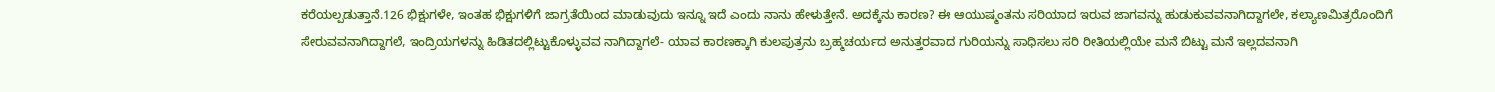ಕರೆಯಲ್ಪಡುತ್ತಾನೆ.126 ಭಿಕ್ಷುಗಳೇ, ಇಂತಹ ಭಿಕ್ಷುಗಳಿಗೆ ಜಾಗ್ರತೆಯಿಂದ ಮಾಡುವುದು ಇನ್ನೂ ಇದೆ ಎಂದು ನಾನು ಹೇಳುತ್ತೇನೆ. ಅದಕ್ಕೆನು ಕಾರಣ? ಈ ಆಯುಷ್ಮಂತನು ಸರಿಯಾದ ಇರುವ ಜಾಗವನ್ನು ಹುಡುಕುವವನಾಗಿದ್ದಾಗಲೇ, ಕಲ್ಯಾಣಮಿತ್ರರೊಂದಿಗೆ ಸೇರುವವನಾಗಿದ್ದಾಗಲೆ, ಇಂದ್ರಿಯಗಳನ್ನು ಹಿಡಿತದಲ್ಲಿಟ್ಟುಕೊಳ್ಳುವವ ನಾಗಿದ್ದಾಗಲೆ- ಯಾವ ಕಾರಣಕ್ಕಾಗಿ ಕುಲಪುತ್ರನು ಬ್ರಹ್ಮಚರ್ಯದ ಅನುತ್ತರವಾದ ಗುರಿಯನ್ನು ಸಾಧಿಸಲು ಸರಿ ರೀತಿಯಲ್ಲಿಯೇ ಮನೆ ಬಿಟ್ಟು ಮನೆ ಇಲ್ಲದವನಾಗಿ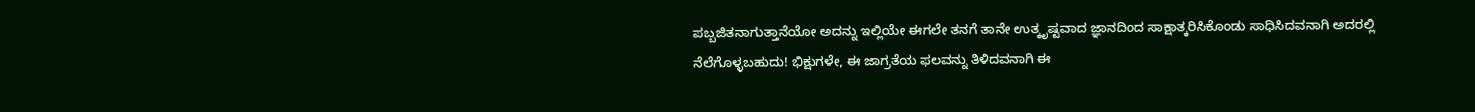ಪಬ್ಬಜಿತನಾಗುತ್ತಾನೆಯೋ ಅದನ್ನು ಇಲ್ಲಿಯೇ ಈಗಲೇ ತನಗೆ ತಾನೇ ಉತ್ಕೃಷ್ಟವಾದ ಜ್ಞಾನದಿಂದ ಸಾಕ್ಷಾತ್ಕರಿಸಿಕೊಂಡು ಸಾಧಿಸಿದವನಾಗಿ ಅದರಲ್ಲಿ ನೆಲೆಗೊಳ್ಳಬಹುದು! ಭಿಕ್ಷುಗಳೇ, ಈ ಜಾಗ್ರತೆಯ ಫಲವನ್ನು ತಿಳಿದವನಾಗಿ ಈ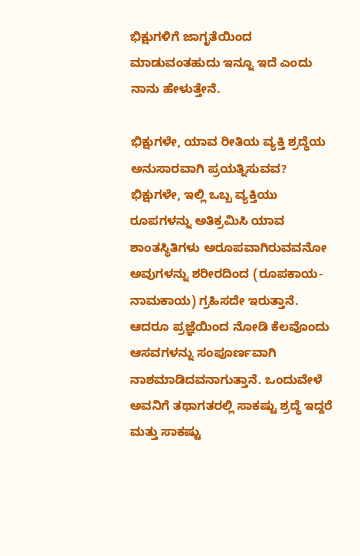ಭಿಕ್ಷುಗಳಿಗೆ ಜಾಗೃತೆಯಿಂದ ಮಾಡುವಂತಹುದು ಇನ್ನೂ ಇದೆ ಎಂದು ನಾನು ಹೇಳುತ್ತೇನೆ.

ಭಿಕ್ಷುಗಳೇ, ಯಾವ ರೀತಿಯ ವ್ಯಕ್ತಿ ಶ್ರದ್ಧೆಯ ಅನುಸಾರವಾಗಿ ಪ್ರಯತ್ನಿಸುವವ? ಭಿಕ್ಷುಗಳೇ, ಇಲ್ಲಿ ಒಬ್ಬ ವ್ಯಕ್ತಿಯು ರೂಪಗಳನ್ನು ಅತಿಕ್ರಮಿಸಿ ಯಾವ ಶಾಂತಸ್ಥಿತಿಗಳು ಅರೂಪವಾಗಿರುವವನೋ ಅವುಗಳನ್ನು ಶರೀರದಿಂದ (ರೂಪಕಾಯ-ನಾಮಕಾಯ) ಗ್ರಹಿಸದೇ ಇರುತ್ತಾನೆ. ಆದರೂ ಪ್ರಜ್ಞೆಯಿಂದ ನೋಡಿ ಕೆಲವೊಂದು ಆಸವಗಳನ್ನು ಸಂಪೂರ್ಣವಾಗಿ ನಾಶಮಾಡಿದವನಾಗುತ್ತಾನೆ. ಒಂದುವೇಳೆ ಅವನಿಗೆ ತಥಾಗತರಲ್ಲಿ ಸಾಕಷ್ಟು ಶ್ರದ್ಧೆ ಇದ್ದರೆ ಮತ್ತು ಸಾಕಷ್ಟು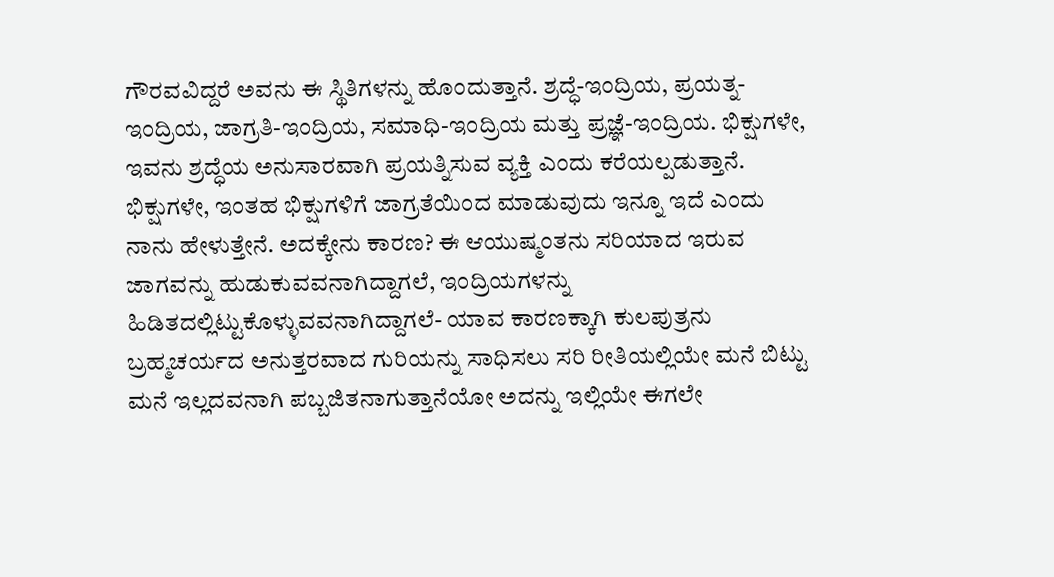ಗೌರವವಿದ್ದರೆ ಅವನು ಈ ಸ್ಥಿತಿಗಳನ್ನು ಹೊಂದುತ್ತಾನೆ. ಶ್ರದ್ಧೆ-ಇಂದ್ರಿಯ, ಪ್ರಯತ್ನ-ಇಂದ್ರಿಯ, ಜಾಗ್ರತಿ-ಇಂದ್ರಿಯ, ಸಮಾಧಿ-ಇಂದ್ರಿಯ ಮತ್ತು ಪ್ರಜ್ಞೆ-ಇಂದ್ರಿಯ. ಭಿಕ್ಷುಗಳೇ, ಇವನು ಶ್ರದ್ಧೆಯ ಅನುಸಾರವಾಗಿ ಪ್ರಯತ್ನಿಸುವ ವ್ಯಕ್ತಿ ಎಂದು ಕರೆಯಲ್ಪಡುತ್ತಾನೆ. ಭಿಕ್ಷುಗಳೇ, ಇಂತಹ ಭಿಕ್ಷುಗಳಿಗೆ ಜಾಗ್ರತೆಯಿಂದ ಮಾಡುವುದು ಇನ್ನೂ ಇದೆ ಎಂದು ನಾನು ಹೇಳುತ್ತೇನೆ. ಅದಕ್ಕೇನು ಕಾರಣ? ಈ ಆಯುಷ್ಮಂತನು ಸರಿಯಾದ ಇರುವ ಜಾಗವನ್ನು ಹುಡುಕುವವನಾಗಿದ್ದಾಗಲೆ, ಇಂದ್ರಿಯಗಳನ್ನು ಹಿಡಿತದಲ್ಲಿಟ್ಟುಕೊಳ್ಳುವವನಾಗಿದ್ದಾಗಲೆ- ಯಾವ ಕಾರಣಕ್ಕಾಗಿ ಕುಲಪುತ್ರನು ಬ್ರಹ್ಮಚರ್ಯದ ಅನುತ್ತರವಾದ ಗುರಿಯನ್ನು ಸಾಧಿಸಲು ಸರಿ ರೀತಿಯಲ್ಲಿಯೇ ಮನೆ ಬಿಟ್ಟು ಮನೆ ಇಲ್ಲದವನಾಗಿ ಪಬ್ಬಜಿತನಾಗುತ್ತಾನೆಯೋ ಅದನ್ನು ಇಲ್ಲಿಯೇ ಈಗಲೇ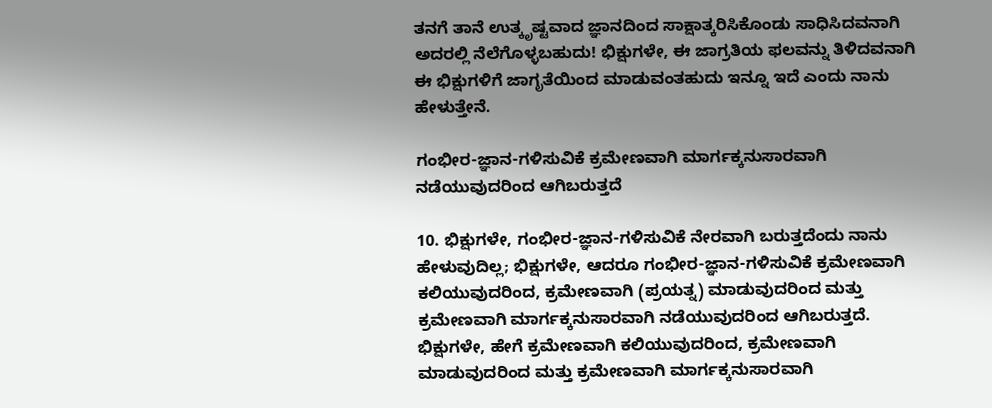ತನಗೆ ತಾನೆ ಉತ್ಕೃಷ್ಟವಾದ ಜ್ಞಾನದಿಂದ ಸಾಕ್ಷಾತ್ಕರಿಸಿಕೊಂಡು ಸಾಧಿಸಿದವನಾಗಿ ಅದರಲ್ಲಿ ನೆಲೆಗೊಳ್ಳಬಹುದು! ಭಿಕ್ಷುಗಳೇ, ಈ ಜಾಗ್ರತಿಯ ಫಲವನ್ನು ತಿಳಿದವನಾಗಿ ಈ ಭಿಕ್ಷುಗಳಿಗೆ ಜಾಗೃತೆಯಿಂದ ಮಾಡುವಂತಹುದು ಇನ್ನೂ ಇದೆ ಎಂದು ನಾನು ಹೇಳುತ್ತೇನೆ.

ಗಂಭೀರ-ಜ್ಞಾನ-ಗಳಿಸುವಿಕೆ ಕ್ರಮೇಣವಾಗಿ ಮಾರ್ಗಕ್ಕನುಸಾರವಾಗಿ ನಡೆಯುವುದರಿಂದ ಆಗಿಬರುತ್ತದೆ

10. ಭಿಕ್ಷುಗಳೇ, ಗಂಭೀರ-ಜ್ಞಾನ-ಗಳಿಸುವಿಕೆ ನೇರವಾಗಿ ಬರುತ್ತದೆಂದು ನಾನು ಹೇಳುವುದಿಲ್ಲ; ಭಿಕ್ಷುಗಳೇ, ಆದರೂ ಗಂಭೀರ-ಜ್ಞಾನ-ಗಳಿಸುವಿಕೆ ಕ್ರಮೇಣವಾಗಿ ಕಲಿಯುವುದರಿಂದ, ಕ್ರಮೇಣವಾಗಿ (ಪ್ರಯತ್ನ) ಮಾಡುವುದರಿಂದ ಮತ್ತು ಕ್ರಮೇಣವಾಗಿ ಮಾರ್ಗಕ್ಕನುಸಾರವಾಗಿ ನಡೆಯುವುದರಿಂದ ಆಗಿಬರುತ್ತದೆ. ಭಿಕ್ಷುಗಳೇ, ಹೇಗೆ ಕ್ರಮೇಣವಾಗಿ ಕಲಿಯುವುದರಿಂದ, ಕ್ರಮೇಣವಾಗಿ ಮಾಡುವುದರಿಂದ ಮತ್ತು ಕ್ರಮೇಣವಾಗಿ ಮಾರ್ಗಕ್ಕನುಸಾರವಾಗಿ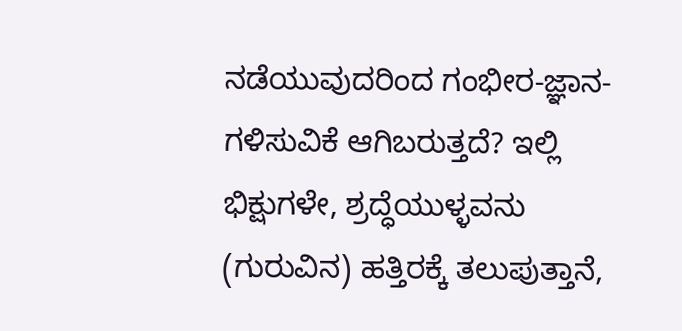ನಡೆಯುವುದರಿಂದ ಗಂಭೀರ-ಜ್ಞಾನ-ಗಳಿಸುವಿಕೆ ಆಗಿಬರುತ್ತದೆ? ಇಲ್ಲಿ ಭಿಕ್ಷುಗಳೇ, ಶ್ರದ್ಧೆಯುಳ್ಳವನು (ಗುರುವಿನ) ಹತ್ತಿರಕ್ಕೆ ತಲುಪುತ್ತಾನೆ,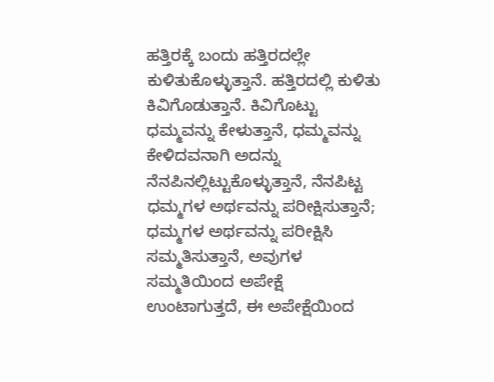ಹತ್ತಿರಕ್ಕೆ ಬಂದು ಹತ್ತಿರದಲ್ಲೇ ಕುಳಿತುಕೊಳ್ಳುತ್ತಾನೆ. ಹತ್ತಿರದಲ್ಲಿ ಕುಳಿತು ಕಿವಿಗೊಡುತ್ತಾನೆ. ಕಿವಿಗೊಟ್ಟು ಧಮ್ಮವನ್ನು ಕೇಳುತ್ತಾನೆ, ಧಮ್ಮವನ್ನು ಕೇಳಿದವನಾಗಿ ಅದನ್ನು ನೆನಪಿನಲ್ಲಿಟ್ಟುಕೊಳ್ಳುತ್ತಾನೆ, ನೆನಪಿಟ್ಟ ಧಮ್ಮಗಳ ಅರ್ಥವನ್ನು ಪರೀಕ್ಷಿಸುತ್ತಾನೆ; ಧಮ್ಮಗಳ ಅರ್ಥವನ್ನು ಪರೀಕ್ಷಿಸಿ ಸಮ್ಮತಿಸುತ್ತಾನೆ, ಅವುಗಳ ಸಮ್ಮತಿಯಿಂದ ಅಪೇಕ್ಷೆ ಉಂಟಾಗುತ್ತದೆ, ಈ ಅಪೇಕ್ಷೆಯಿಂದ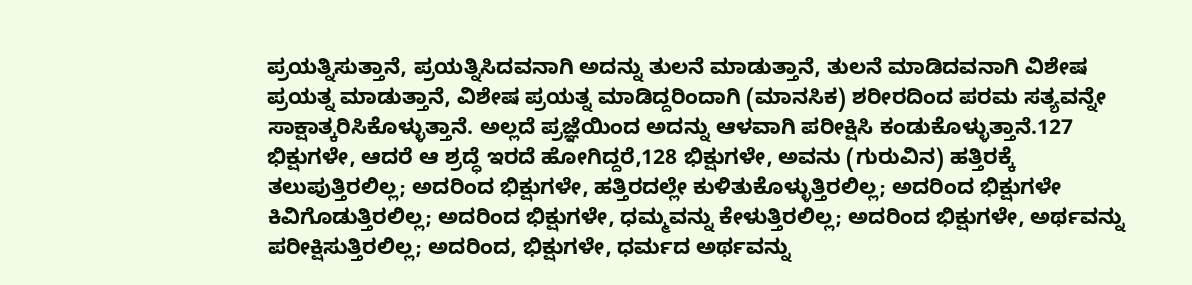ಪ್ರಯತ್ನಿಸುತ್ತಾನೆ, ಪ್ರಯತ್ನಿಸಿದವನಾಗಿ ಅದನ್ನು ತುಲನೆ ಮಾಡುತ್ತಾನೆ, ತುಲನೆ ಮಾಡಿದವನಾಗಿ ವಿಶೇಷ ಪ್ರಯತ್ನ ಮಾಡುತ್ತಾನೆ, ವಿಶೇಷ ಪ್ರಯತ್ನ ಮಾಡಿದ್ದರಿಂದಾಗಿ (ಮಾನಸಿಕ) ಶರೀರದಿಂದ ಪರಮ ಸತ್ಯವನ್ನೇ ಸಾಕ್ಷಾತ್ಕರಿಸಿಕೊಳ್ಳುತ್ತಾನೆ. ಅಲ್ಲದೆ ಪ್ರಜ್ಞೆಯಿಂದ ಅದನ್ನು ಆಳವಾಗಿ ಪರೀಕ್ಷಿಸಿ ಕಂಡುಕೊಳ್ಳುತ್ತಾನೆ.127 ಭಿಕ್ಷುಗಳೇ, ಆದರೆ ಆ ಶ್ರದ್ಧೆ ಇರದೆ ಹೋಗಿದ್ದರೆ,128 ಭಿಕ್ಷುಗಳೇ, ಅವನು (ಗುರುವಿನ) ಹತ್ತಿರಕ್ಕೆ ತಲುಪುತ್ತಿರಲಿಲ್ಲ; ಅದರಿಂದ ಭಿಕ್ಷುಗಳೇ, ಹತ್ತಿರದಲ್ಲೇ ಕುಳಿತುಕೊಳ್ಳುತ್ತಿರಲಿಲ್ಲ; ಅದರಿಂದ ಭಿಕ್ಷುಗಳೇ ಕಿವಿಗೊಡುತ್ತಿರಲಿಲ್ಲ; ಅದರಿಂದ ಭಿಕ್ಷುಗಳೇ, ಧಮ್ಮವನ್ನು ಕೇಳುತ್ತಿರಲಿಲ್ಲ; ಅದರಿಂದ ಭಿಕ್ಷುಗಳೇ, ಅರ್ಥವನ್ನು ಪರೀಕ್ಷಿಸುತ್ತಿರಲಿಲ್ಲ; ಅದರಿಂದ, ಭಿಕ್ಷುಗಳೇ, ಧರ್ಮದ ಅರ್ಥವನ್ನು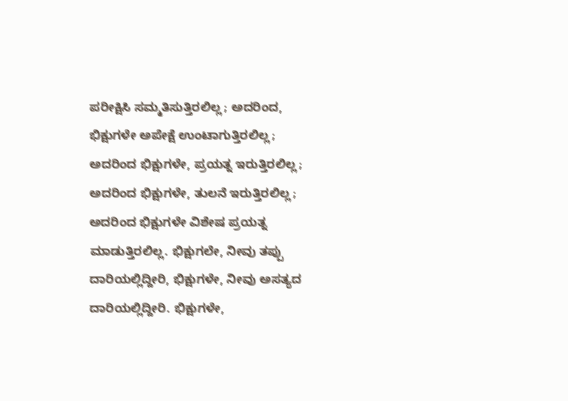ಪರೀಕ್ಷಿಸಿ ಸಮ್ಮತಿಸುತ್ತಿರಲಿಲ್ಲ; ಅದರಿಂದ, ಭಿಕ್ಷುಗಳೇ ಅಪೇಕ್ಷೆ ಉಂಟಾಗುತ್ತಿರಲಿಲ್ಲ; ಅದರಿಂದ ಭಿಕ್ಷುಗಳೇ, ಪ್ರಯತ್ನ ಇರುತ್ತಿರಲಿಲ್ಲ; ಅದರಿಂದ ಭಿಕ್ಷುಗಳೇ, ತುಲನೆ ಇರುತ್ತಿರಲಿಲ್ಲ; ಅದರಿಂದ ಭಿಕ್ಷುಗಳೇ ವಿಶೇಷ ಪ್ರಯತ್ನ ಮಾಡುತ್ತಿರಲಿಲ್ಲ. ಭಿಕ್ಷುಗಲೇ, ನೀವು ತಪ್ಪು ದಾರಿಯಲ್ಲಿದ್ದೀರಿ, ಭಿಕ್ಷುಗಳೇ, ನೀವು ಅಸತ್ಯದ ದಾರಿಯಲ್ಲಿದ್ದೀರಿ. ಭಿಕ್ಷುಗಳೇ,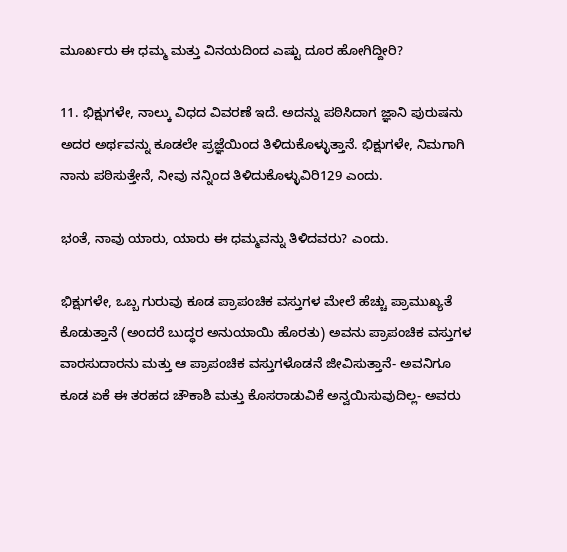ಮೂರ್ಖರು ಈ ಧಮ್ಮ ಮತ್ತು ವಿನಯದಿಂದ ಎಷ್ಟು ದೂರ ಹೋಗಿದ್ದೀರಿ?

11. ಭಿಕ್ಷುಗಳೇ, ನಾಲ್ಕು ವಿಧದ ವಿವರಣೆ ಇದೆ. ಅದನ್ನು ಪಠಿಸಿದಾಗ ಜ್ಞಾನಿ ಪುರುಷನು ಅದರ ಅರ್ಥವನ್ನು ಕೂಡಲೇ ಪ್ರಜ್ಞೆಯಿಂದ ತಿಳಿದುಕೊಳ್ಳುತ್ತಾನೆ. ಭಿಕ್ಷುಗಳೇ, ನಿಮಗಾಗಿ ನಾನು ಪಠಿಸುತ್ತೇನೆ, ನೀವು ನನ್ನಿಂದ ತಿಳಿದುಕೊಳ್ಳುವಿರಿ129 ಎಂದು.

ಭಂತೆ, ನಾವು ಯಾರು, ಯಾರು ಈ ಧಮ್ಮವನ್ನು ತಿಳಿದವರು? ಎಂದು.

ಭಿಕ್ಷುಗಳೇ, ಒಬ್ಬ ಗುರುವು ಕೂಡ ಪ್ರಾಪಂಚಿಕ ವಸ್ತುಗಳ ಮೇಲೆ ಹೆಚ್ಚು ಪ್ರಾಮುಖ್ಯತೆ ಕೊಡುತ್ತಾನೆ (ಅಂದರೆ ಬುದ್ಧರ ಅನುಯಾಯಿ ಹೊರತು) ಅವನು ಪ್ರಾಪಂಚಿಕ ವಸ್ತುಗಳ ವಾರಸುದಾರನು ಮತ್ತು ಆ ಪ್ರಾಪಂಚಿಕ ವಸ್ತುಗಳೊಡನೆ ಜೀವಿಸುತ್ತಾನೆ- ಅವನಿಗೂ ಕೂಡ ಏಕೆ ಈ ತರಹದ ಚೌಕಾಶಿ ಮತ್ತು ಕೊಸರಾಡುವಿಕೆ ಅನ್ವಯಿಸುವುದಿಲ್ಲ- ಅವರು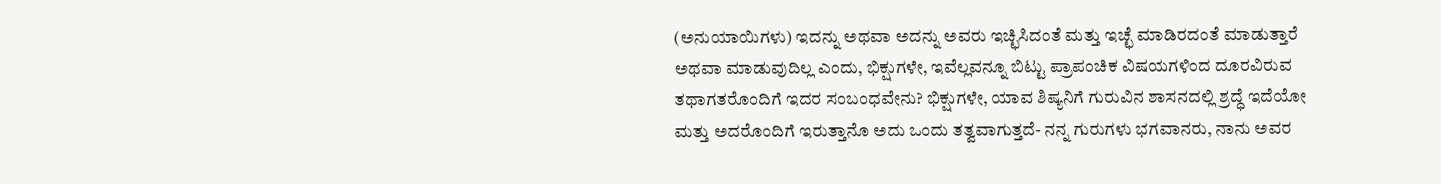(ಅನುಯಾಯಿಗಳು) ಇದನ್ನು ಅಥವಾ ಅದನ್ನು ಅವರು ಇಚ್ಛಿಸಿದಂತೆ ಮತ್ತು ಇಚ್ಛೆ ಮಾಡಿರದಂತೆ ಮಾಡುತ್ತಾರೆ ಅಥವಾ ಮಾಡುವುದಿಲ್ಲ ಎಂದು, ಭಿಕ್ಷುಗಳೇ, ಇವೆಲ್ಲವನ್ನೂ ಬಿಟ್ಟು ಪ್ರಾಪಂಚಿಕ ವಿಷಯಗಳಿಂದ ದೂರವಿರುವ ತಥಾಗತರೊಂದಿಗೆ ಇದರ ಸಂಬಂಧವೇನು? ಭಿಕ್ಷುಗಳೇ, ಯಾವ ಶಿಷ್ಯನಿಗೆ ಗುರುವಿನ ಶಾಸನದಲ್ಲಿ ಶ್ರದ್ಧೆ ಇದೆಯೋ ಮತ್ತು ಅದರೊಂದಿಗೆ ಇರುತ್ತಾನೊ ಅದು ಒಂದು ತತ್ವವಾಗುತ್ತದೆ- ನನ್ನ ಗುರುಗಳು ಭಗವಾನರು, ನಾನು ಅವರ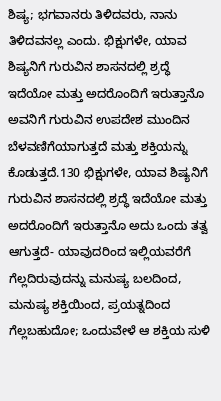ಶಿಷ್ಯ; ಭಗವಾನರು ತಿಳಿದವರು, ನಾನು ತಿಳಿದವನಲ್ಲ ಎಂದು. ಭಿಕ್ಷುಗಳೇ, ಯಾವ ಶಿಷ್ಯನಿಗೆ ಗುರುವಿನ ಶಾಸನದಲ್ಲಿ ಶ್ರದ್ಧೆ ಇದೆಯೋ ಮತ್ತು ಅದರೊಂದಿಗೆ ಇರುತ್ತಾನೊ ಅವನಿಗೆ ಗುರುವಿನ ಉಪದೇಶ ಮುಂದಿನ ಬೆಳವಣಿಗೆಯಾಗುತ್ತದೆ ಮತ್ತು ಶಕ್ತಿಯನ್ನು ಕೊಡುತ್ತದೆ.130 ಭಿಕ್ಷುಗಳೇ, ಯಾವ ಶಿಷ್ಯನಿಗೆ ಗುರುವಿನ ಶಾಸನದಲ್ಲಿ ಶ್ರದ್ಧೆ ಇದೆಯೋ ಮತ್ತು ಅದರೊಂದಿಗೆ ಇರುತ್ತಾನೊ ಅದು ಒಂದು ತತ್ವ ಆಗುತ್ತದೆ- ಯಾವುದರಿಂದ ಇಲ್ಲಿಯವರೆಗೆ ಗೆಲ್ಲದಿರುವುದನ್ನು ಮನುಷ್ಯ ಬಲದಿಂದ, ಮನುಷ್ಯ ಶಕ್ತಿಯಿಂದ, ಪ್ರಯತ್ನದಿಂದ ಗೆಲ್ಲಬಹುದೋ; ಒಂದುವೇಳೆ ಆ ಶಕ್ತಿಯ ಸುಳಿ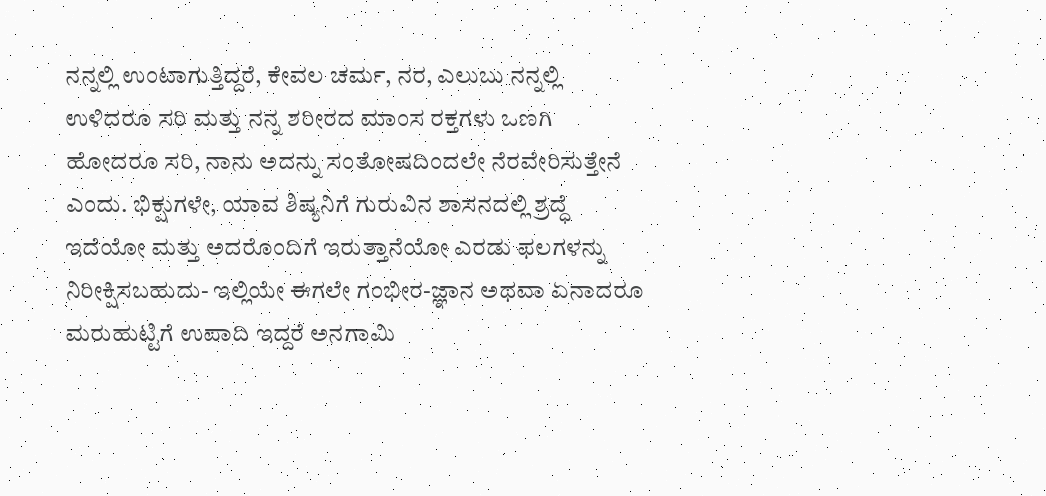ನನ್ನಲ್ಲಿ ಉಂಟಾಗುತ್ತಿದ್ದರೆ, ಕೇವಲ ಚರ್ಮ, ನರ, ಎಲುಬು ನನ್ನಲ್ಲಿ ಉಳಿದರೂ ಸರಿ ಮತ್ತು ನನ್ನ ಶರೀರದ ಮಾಂಸ ರಕ್ತಗಳು ಒಣಗಿ ಹೋದರೂ ಸರಿ, ನಾನು ಅದನ್ನು ಸಂತೋಷದಿಂದಲೇ ನೆರವೇರಿಸುತ್ತೇನೆ ಎಂದು. ಭಿಕ್ಷುಗಳೇ, ಯಾವ ಶಿಷ್ಯನಿಗೆ ಗುರುವಿನ ಶಾಸನದಲ್ಲಿ ಶ್ರದ್ಧೆ ಇದೆಯೋ ಮತ್ತು ಅದರೊಂದಿಗೆ ಇರುತ್ತಾನೆಯೋ ಎರಡು ಫಲಗಳನ್ನು ನಿರೀಕ್ಷಿಸಬಹುದು- ಇಲ್ಲಿಯೇ ಈಗಲೇ ಗಂಭೀರ-ಜ್ಞಾನ ಅಥವಾ ಏನಾದರೂ ಮರುಹುಟ್ಟಿಗೆ ಉಪಾದಿ ಇದ್ದರೆ ಅನಗಾಮಿ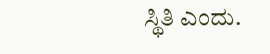ಸ್ಥಿತಿ ಎಂದು.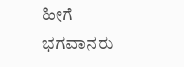ಹೀಗೆ ಭಗವಾನರು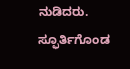ನುಡಿದರು. ಸ್ಫೂರ್ತಿಗೊಂಡ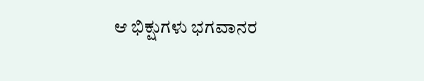ಆ ಭಿಕ್ಷುಗಳು ಭಗವಾನರ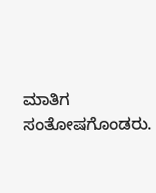ಮಾತಿಗ ಸಂತೋಷಗೊಂಡರು.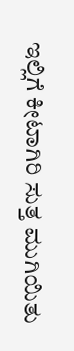ಇಲ್ಲಿಗೆ ಕೀಟಾಗಿರಿ ಸುತ್ತ ಮುಗಿಯಿತು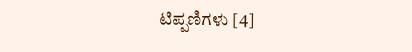ಟಿಪ್ಪಣಿಗಳು [4]